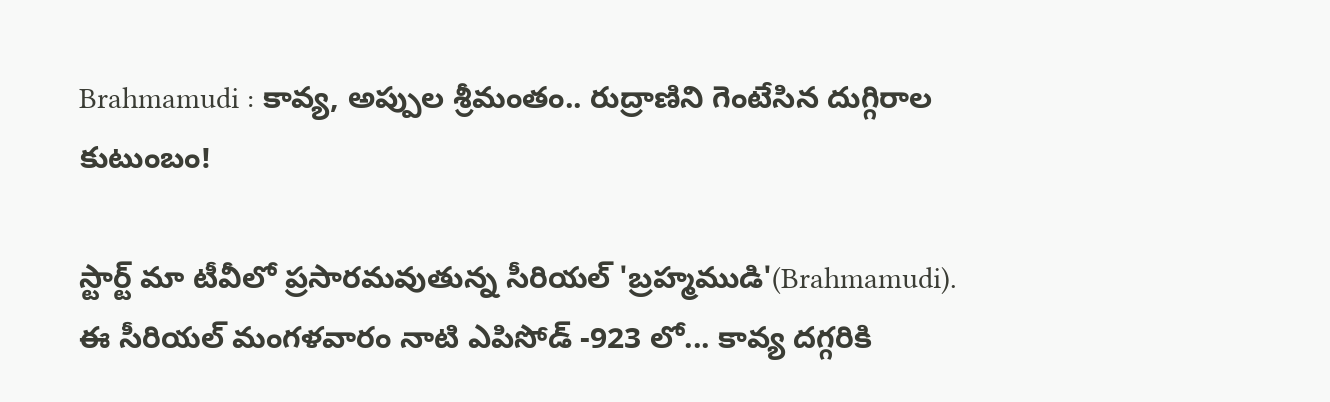Brahmamudi : కావ్య, అప్పుల శ్రీమంతం.. రుద్రాణిని గెంటేసిన దుగ్గిరాల కుటుంబం!

స్టార్ట్ మా టీవీలో ప్రసారమవుతున్న సీరియల్ 'బ్రహ్మముడి'(Brahmamudi). ఈ సీరియల్ మంగళవారం నాటి ఎపిసోడ్ -923 లో... కావ్య దగ్గరికి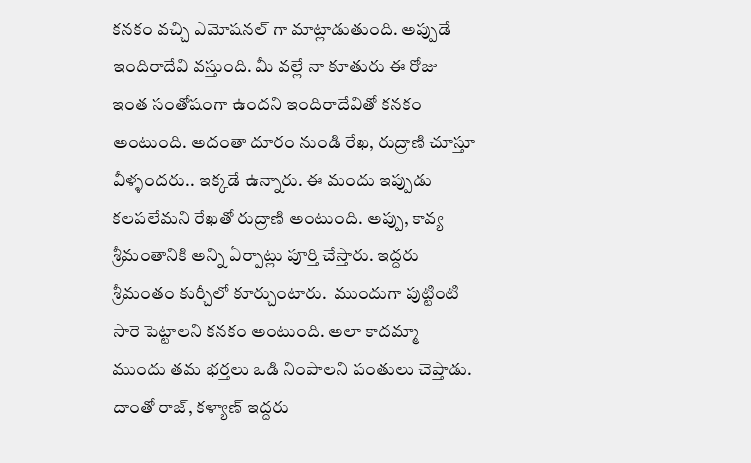కనకం వచ్చి ఎమోషనల్ గా మాట్లాడుతుంది. అప్పుడే ఇందిరాదేవి వస్తుంది. మీ వల్లే నా కూతురు ఈ రోజు ఇంత సంతోషంగా ఉందని ఇందిరాదేవితో కనకం అంటుంది. అదంతా దూరం నుండి రేఖ, రుద్రాణి చూస్తూ వీళ్ళందరు.. ఇక్కడే ఉన్నారు. ఈ మందు ఇప్పుడు కలపలేమని రేఖతో రుద్రాణి అంటుంది. అప్పు, కావ్య శ్రీమంతానికి అన్ని ఏర్పాట్లు పూర్తి చేస్తారు. ఇద్దరు శ్రీమంతం కుర్చీలో కూర్చుంటారు.  ముందుగా పుట్టింటి సారె పెట్టాలని కనకం అంటుంది. అలా కాదమ్మా ముందు తమ భర్తలు ఒడి నింపాలని పంతులు చెప్తాడు. దాంతో రాజ్, కళ్యాణ్ ఇద్దరు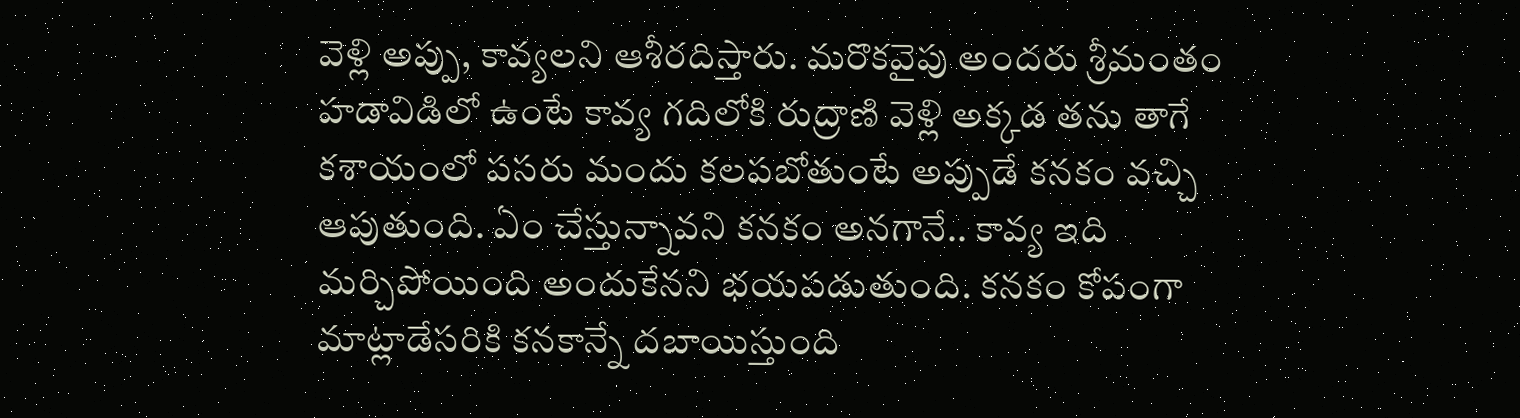వెళ్లి అప్పు, కావ్యలని ఆశీరదిస్తారు. మరొకవైపు అందరు శ్రీమంతం హడావిడిలో ఉంటే కావ్య గదిలోకి రుద్రాణి వెళ్లి అక్కడ తను తాగే కశాయంలో పసరు మందు కలపబోతుంటే అప్పుడే కనకం వచ్చి ఆపుతుంది. ఏం చేస్తున్నావని కనకం అనగానే.. కావ్య ఇది మర్చిపోయింది అందుకేనని భయపడుతుంది. కనకం కోపంగా మాట్లాడేసరికి కనకాన్నే దబాయిస్తుంది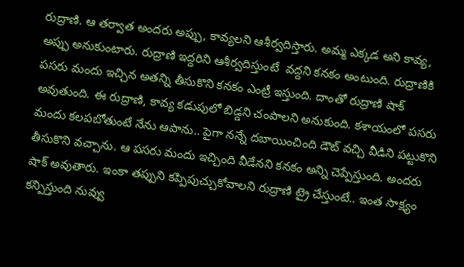రుద్రాణి. ఆ తర్వాత అందరు అప్పు, కావ్యలని ఆశీర్వదిస్తారు. అమ్మ ఎక్కడ అని కావ్య, అప్పు అనుకుంటారు. రుద్రాణి ఇద్దరిని ఆశీర్వదిస్తుంటే  వద్దని కనకం అంటుంది. రుద్రాణికి పసరు మందు ఇచ్చిన అతన్ని తీసుకొని కనకం ఎంట్రీ ఇస్తుంది. దాంతో రుద్రాణి షాక్ అవుతుంది. ఈ రుద్రాణి, కావ్య కడుపులో బిడ్డని చంపాలని అనుకుంది. కశాయంలో పసరు మందు కలపబోతుంటే నేను ఆపాను.. పైగా నన్నే దబాయించింది డౌట్ వచ్చి వీడిని పట్టుకొని తీసుకొని వచ్చాను. ఆ పసరు మందు ఇచ్చింది వీడేనని కనకం అన్ని చెప్పేస్తుంది. అందరు షాక్ అవుతారు. ఇంకా తప్పుని కప్పిపుచ్చుకోవాలని రుద్రాణి ట్రై చేస్తుంటే.. ఇంత సాక్ష్యం కన్పిస్తుంది నువ్వు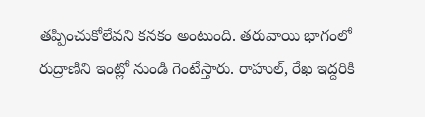తప్పించుకోలేవని కనకం అంటుంది. తరువాయి భాగంలో రుద్రాణిని ఇంట్లో నుండి గెంటేస్తారు. రాహుల్, రేఖ ఇద్దరికి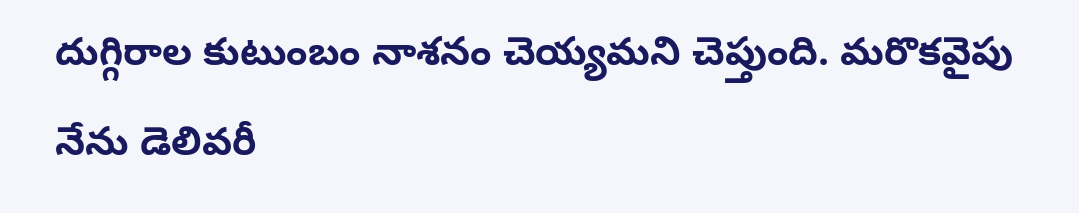దుగ్గిరాల కుటుంబం నాశనం చెయ్యమని చెప్తుంది. మరొకవైపు నేను డెలివరీ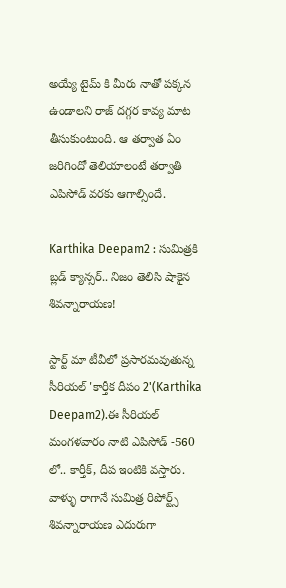అయ్యే టైమ్ కి మీరు నాతో పక్కన ఉండాలని రాజ్ దగ్గర కావ్య మాట తీసుకుంటుంది. ఆ తర్వాత ఏం జరిగిందో తెలియాలంటే తర్వాతి ఎపిసోడ్ వరకు ఆగాల్సిందే.

Karthika Deepam2 : సుమిత్రకి బ్లడ్ క్యాన్సర్.. నిజం తెలిసి షాకైన శివన్నారాయణ!

స్టార్ట్ మా టీవీలో ప్రసారమవుతున్న సీరియల్ 'కార్తీక దీపం 2'(Karthika Deepam2).ఈ సీరియల్ మంగళవారం నాటి ఎపిసోడ్ -560 లో.. కార్తీక్, దీప ఇంటికి వస్తారు. వాళ్ళు రాగానే సుమిత్ర రిపోర్ట్స్ శివన్నారాయణ ఎదురుగా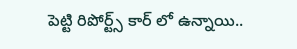పెట్టి రిపోర్ట్స్ కార్ లో ఉన్నాయి..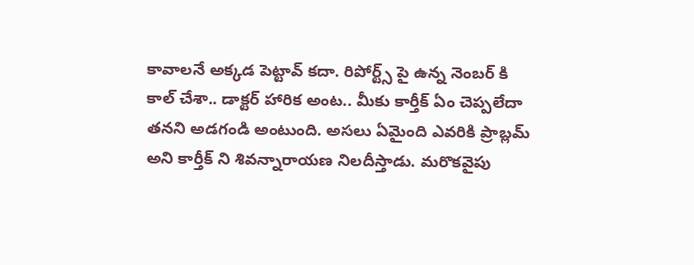కావాలనే అక్కడ పెట్టావ్ కదా. రిపోర్ట్స్ పై ఉన్న నెంబర్ కి కాల్ చేశా.. డాక్టర్ హారిక అంట.. మీకు కార్తీక్ ఏం చెప్పలేదా తనని అడగండి అంటుంది. అసలు ఏమైంది ఎవరికి ప్రాబ్లమ్ అని కార్తీక్ ని శివన్నారాయణ నిలదీస్తాడు. మరొకవైపు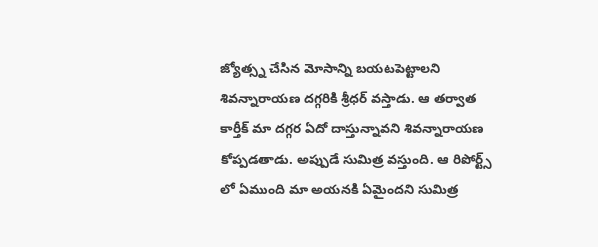జ్యోత్స్న చేసిన మోసాన్ని బయటపెట్టాలని శివన్నారాయణ దగ్గరికి శ్రీధర్ వస్తాడు. ఆ తర్వాత కార్తీక్ మా దగ్గర ఏదో దాస్తున్నావని శివన్నారాయణ కోప్పడతాడు. అప్పుడే సుమిత్ర వస్తుంది. ఆ రిపోర్ట్స్ లో ఏముంది మా అయనకి ఏమైందని సుమిత్ర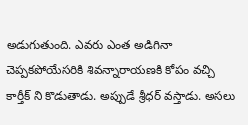అడుగుతుంది. ఎవరు ఎంత అడిగినా చెప్పకపోయేసరికి శివన్నారాయణకి కోపం వచ్చి కార్తీక్ ని కొడుతాడు. అప్పుడే శ్రీధర్ వస్తాడు. అసలు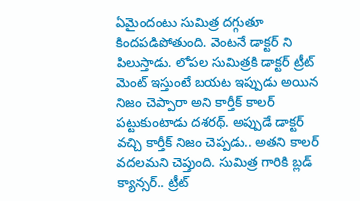ఏమైందంటు సుమిత్ర దగ్గుతూ కిందపడిపోతుంది. వెంటనే డాక్టర్ ని పిలుస్తాడు. లోపల సుమిత్రకి డాక్టర్ ట్రీట్ మెంట్ ఇస్తుంటే బయట ఇప్పుడు అయిన నిజం చెప్పారా అని కార్తీక్ కాలర్ పట్టుకుంటాడు దశరథ్. అప్పుడే డాక్టర్ వచ్చి కార్తీక్ నిజం చెప్పడు.. అతని కాలర్ వదలమని చెప్తుంది. సుమిత్ర గారికి బ్లడ్ క్యాన్సర్.. ట్రీట్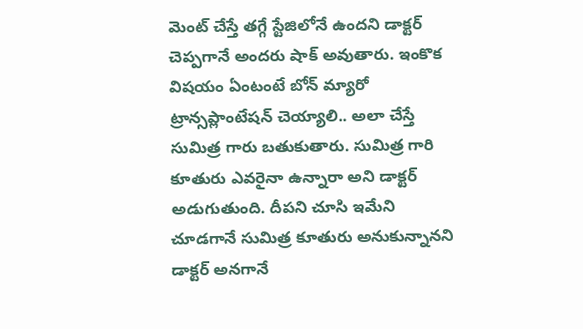మెంట్ చేస్తే తగ్గే స్టేజిలోనే ఉందని డాక్టర్ చెప్పగానే అందరు షాక్ అవుతారు. ఇంకొక విషయం ఏంటంటే బోన్ మ్యారో ట్రాన్సప్లాంటేషన్ చెయ్యాలి.. అలా చేస్తే సుమిత్ర గారు బతుకుతారు. సుమిత్ర గారి కూతురు ఎవరైనా ఉన్నారా అని డాక్టర్ అడుగుతుంది. దీపని చూసి ఇమేని చూడగానే సుమిత్ర కూతురు అనుకున్నానని డాక్టర్ అనగానే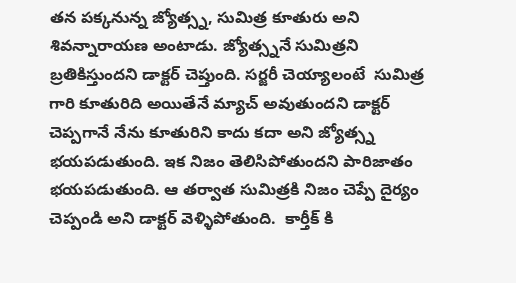తన పక్కనున్న జ్యోత్స్న, సుమిత్ర కూతురు అని శివన్నారాయణ అంటాడు. జ్యోత్స్ననే సుమిత్రని బ్రతికిస్తుందని డాక్టర్ చెప్తుంది. సర్జరీ చెయ్యాలంటే  సుమిత్ర గారి కూతురిది అయితేనే మ్యాచ్ అవుతుందని డాక్టర్ చెప్పగానే నేను కూతురిని కాదు కదా అని జ్యోత్స్న భయపడుతుంది. ఇక నిజం తెలిసిపోతుందని పారిజాతం భయపడుతుంది. ఆ తర్వాత సుమిత్రకి నిజం చెప్పే దైర్యం చెప్పండి అని డాక్టర్ వెళ్ళిపోతుంది.  కార్తీక్ కి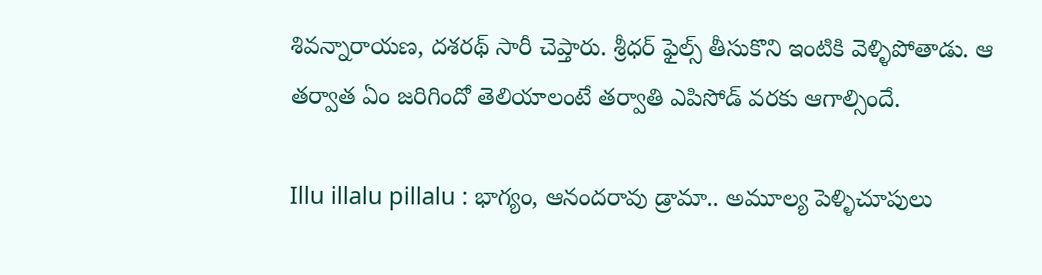శివన్నారాయణ, దశరథ్ సారీ చెప్తారు. శ్రీధర్ ఫైల్స్ తీసుకొని ఇంటికి వెళ్ళిపోతాడు. ఆ తర్వాత ఏం జరిగిందో తెలియాలంటే తర్వాతి ఎపిసోడ్ వరకు ఆగాల్సిందే.

Illu illalu pillalu : భాగ్యం, ఆనందరావు డ్రామా.. అమూల్య పెళ్ళిచూపులు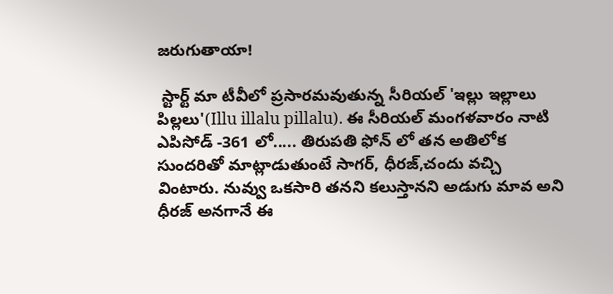జరుగుతాయా!

 స్టార్ట్ మా టీవీలో ప్రసారమవుతున్న సీరియల్ 'ఇల్లు ఇల్లాలు పిల్లలు'(Illu illalu pillalu). ఈ సీరియల్ మంగళవారం నాటి ఎపిసోడ్ -361 లో..... తిరుపతి ఫోన్ లో తన అతిలోక సుందరితో మాట్లాడుతుంటే సాగర్, ధీరజ్,చందు వచ్చి వింటారు. నువ్వు ఒకసారి తనని కలుస్తానని అడుగు మావ అని ధీరజ్ అనగానే ఈ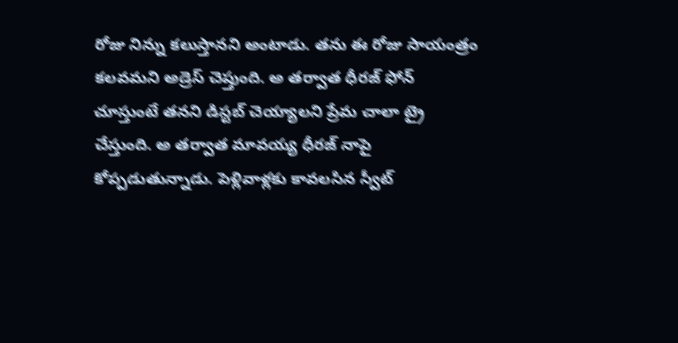రోజు నిన్ను కలుస్తానని అంటాడు. తను ఈ రోజు సాయంత్రం కలవమని అడ్రెస్ చెప్తుంది. అ తర్వాత ధీరజ్ ఫోన్ చూస్తుంటే తనని డిస్టబ్ చెయ్యాలని ప్రేమ చాలా ట్రై చేస్తుంది. అ తర్వాత మావయ్య ధీరజ్ నాపై కోప్పడుతున్నాడు. పెళ్లివాళ్లకు కావలసిన స్వీట్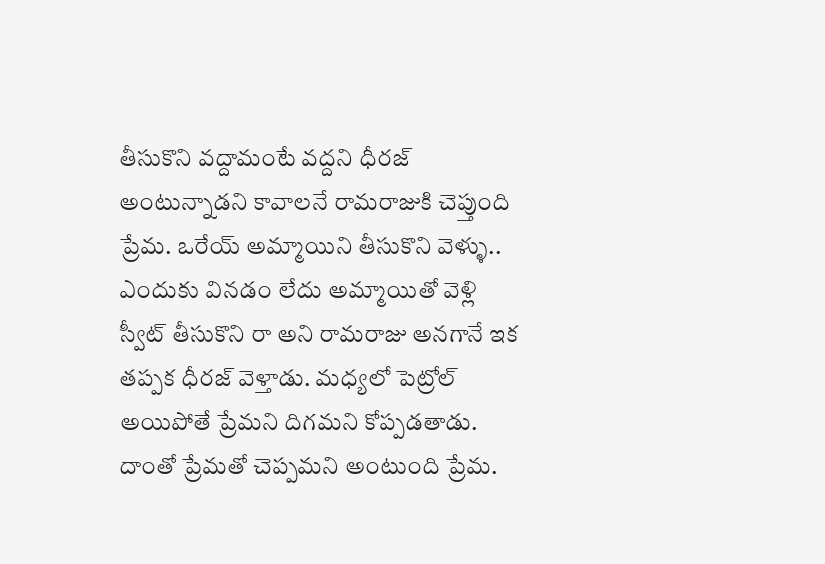తీసుకొని వద్దామంటే వద్దని ధీరజ్ అంటున్నాడని కావాలనే రామరాజుకి చెప్తుంది ప్రేమ. ఒరేయ్ అమ్మాయిని తీసుకొని వెళ్ళు.. ఎందుకు వినడం లేదు అమ్మాయితో వెళ్లి స్వీట్ తీసుకొని రా అని రామరాజు అనగానే ఇక తప్పక ధీరజ్ వెళ్తాడు. మధ్యలో పెట్రోల్ అయిపోతే ప్రేమని దిగమని కోప్పడతాడు. దాంతో ప్రేమతో చెప్పమని అంటుంది ప్రేమ.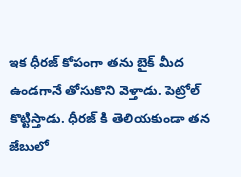ఇక ధీరజ్ కోపంగా తను బైక్ మీద ఉండగానే తోసుకొని వెళ్తాడు. పెట్రోల్ కొట్టిస్తాడు. ధీరజ్ కి తెలియకుండా తన జేబులో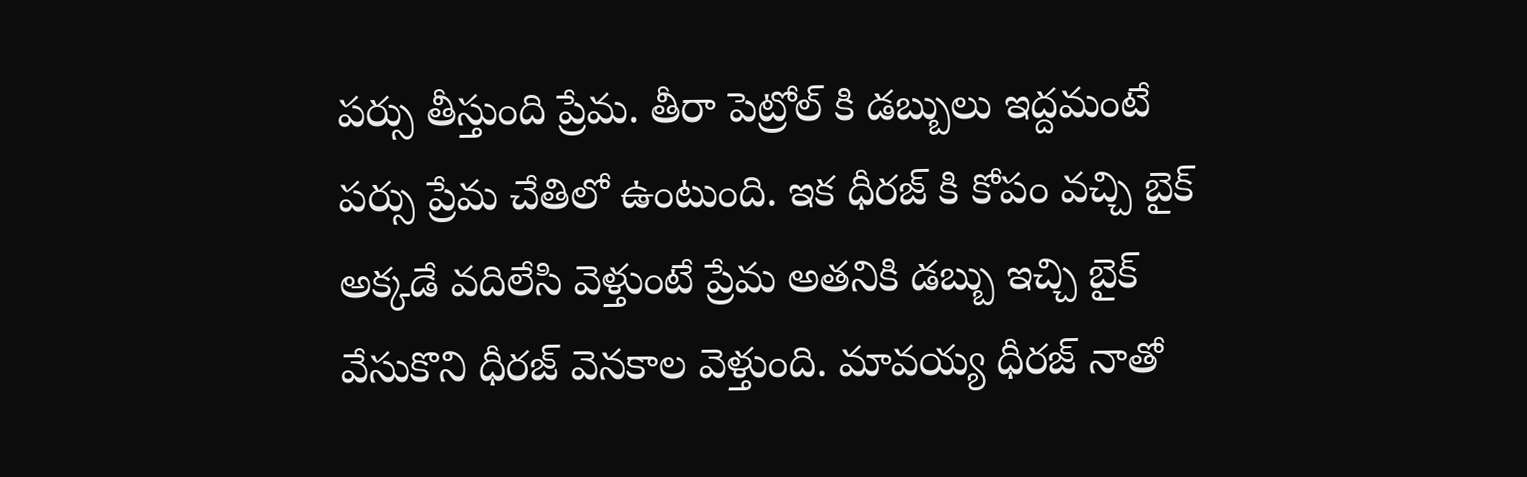పర్సు తీస్తుంది ప్రేమ. తీరా పెట్రోల్ కి డబ్బులు ఇద్దమంటే పర్సు ప్రేమ చేతిలో ఉంటుంది. ఇక ధీరజ్ కి కోపం వచ్చి బైక్ అక్కడే వదిలేసి వెళ్తుంటే ప్రేమ అతనికి డబ్బు ఇచ్చి బైక్ వేసుకొని ధీరజ్ వెనకాల వెళ్తుంది. మావయ్య ధీరజ్ నాతో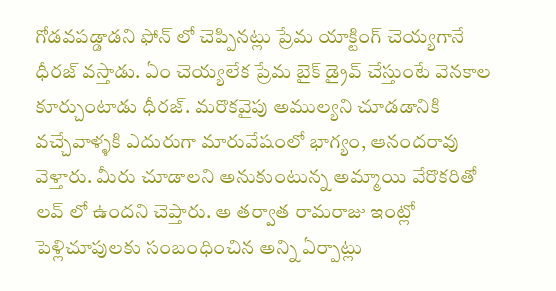గోడవపడ్డాడని ఫోన్ లో చెప్పినట్లు ప్రేమ యాక్టింగ్ చెయ్యగానే ధీరజ్ వస్తాడు. ఏం చెయ్యలేక ప్రేమ బైక్ డ్రైవ్ చేస్తుంటే వెనకాల కూర్చుంటాడు ధీరజ్. మరొకవైపు అముల్యని చూడడానికి వచ్చేవాళ్ళకి ఎదురుగా మారువేషంలో భాగ్యం, ఆనందరావు వెళ్తారు. మీరు చూడాలని అనుకుంటున్న అమ్మాయి వేరొకరితో లవ్ లో ఉందని చెప్తారు. అ తర్వాత రామరాజు ఇంట్లో పెళ్లిచూపులకు సంబంధించిన అన్ని ఏర్పాట్లు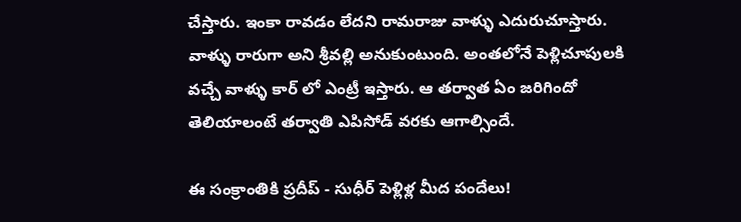చేస్తారు. ఇంకా రావడం లేదని రామరాజు వాళ్ళు ఎదురుచూస్తారు. వాళ్ళు రారుగా అని శ్రీవల్లి అనుకుంటుంది. అంతలోనే పెళ్లిచూపులకి వచ్చే వాళ్ళు కార్ లో ఎంట్రీ ఇస్తారు. ఆ తర్వాత ఏం జరిగిందో తెలియాలంటే తర్వాతి ఎపిసోడ్ వరకు ఆగాల్సిందే.

ఈ సంక్రాంతికి ప్రదీప్ - సుధీర్ పెళ్లిళ్ల మీద పందేలు!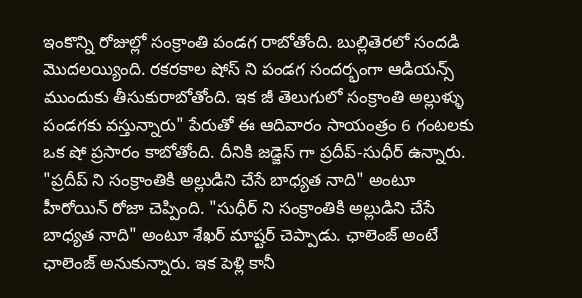ఇంకొన్ని రోజుల్లో సంక్రాంతి పండగ రాబోతోంది. బుల్లితెరలో సందడి మొదలయ్యింది. రకరకాల షోస్ ని పండగ సందర్భంగా ఆడియన్స్ ముందుకు తీసుకురాబోతోంది. ఇక జీ తెలుగులో సంక్రాంతి అల్లుళ్ళు పండగకు వస్తున్నారు" పేరుతో ఈ ఆదివారం సాయంత్రం 6 గంటలకు ఒక షో ప్రసారం కాబోతోంది. దీనికి జడ్జెస్ గా ప్రదీప్-సుధీర్ ఉన్నారు.  "ప్రదీప్ ని సంక్రాంతికి అల్లుడిని చేసే బాధ్యత నాది" అంటూ హీరోయిన్ రోజా చెప్పింది. "సుధీర్ ని సంక్రాంతికి అల్లుడిని చేసే బాధ్యత నాది" అంటూ శేఖర్ మాష్టర్ చెప్పాడు. ఛాలెంజ్ అంటే ఛాలెంజ్ అనుకున్నారు. ఇక పెళ్లి కానీ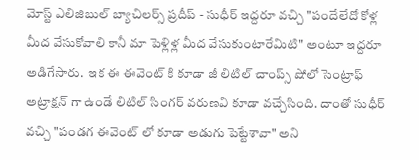మోస్ట్ ఎలిజిబుల్ బ్యాచిలర్స్ ప్రదీప్ - సుధీర్ ఇద్దరూ వచ్చి "పందేలేదో కోళ్ల మీద వేసుకోవాలి కానీ మా పెళ్లిళ్ల మీద వేసుకుంటారేమిటి" అంటూ ఇద్దరూ అడిగేసారు.  ఇక ఈ ఈవెంట్ కి కూడా జీ లిటిల్ చాంప్స్ షోలో సెంట్రాఫ్ అట్రాక్షన్ గా ఉండే లిటిల్ సింగర్ వరుణవి కూడా వచ్చేసింది. దాంతో సుధీర్ వచ్చి "పండగ ఈవెంట్ లో కూడా అడుగు పెట్టేశావా" అని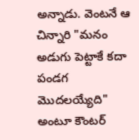అన్నాడు. వెంటనే ఆ చిన్నారి "మనం అడుగు పెట్టాకే కదా పండగ మొదలయ్యేది" అంటూ కౌంటర్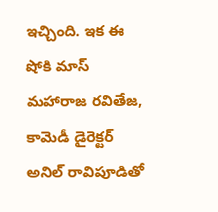ఇచ్చింది. ఇక ఈ షోకి మాస్ మహారాజ రవితేజ, కామెడీ డైరెక్టర్ అనిల్ రావిపూడితో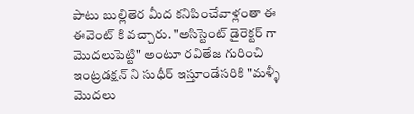పాటు బుల్లితెర మీద కనిపించేవాళ్లంతా ఈ ఈవెంట్ కి వచ్చారు. "అసిస్టెంట్ డైరెక్టర్ గా మొదలుపెట్టి" అంటూ రవితేజ గురించి ఇంట్రడక్షన్ ని సుధీర్ ఇస్తూండేసరికి "మళ్ళీ మొదలు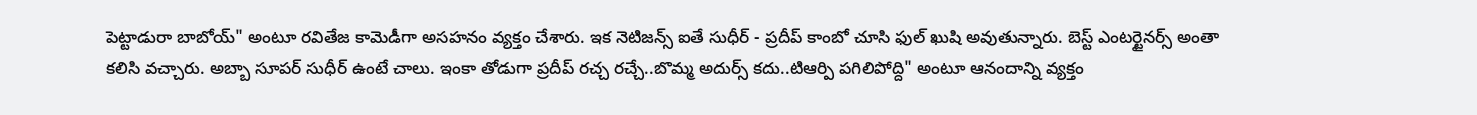పెట్టాడురా బాబోయ్" అంటూ రవితేజ కామెడీగా అసహనం వ్యక్తం చేశారు. ఇక నెటిజన్స్ ఐతే సుధీర్ - ప్రదీప్ కాంబో చూసి ఫుల్ ఖుషి అవుతున్నారు. బెస్ట్ ఎంటర్టైనర్స్ అంతా కలిసి వచ్చారు. అబ్బా సూపర్ సుధీర్ ఉంటే చాలు. ఇంకా తోడుగా ప్రదీప్ రచ్చ రచ్చే..బొమ్మ అదుర్స్ కదు..టిఆర్పి పగిలిపోద్ది" అంటూ ఆనందాన్ని వ్యక్తం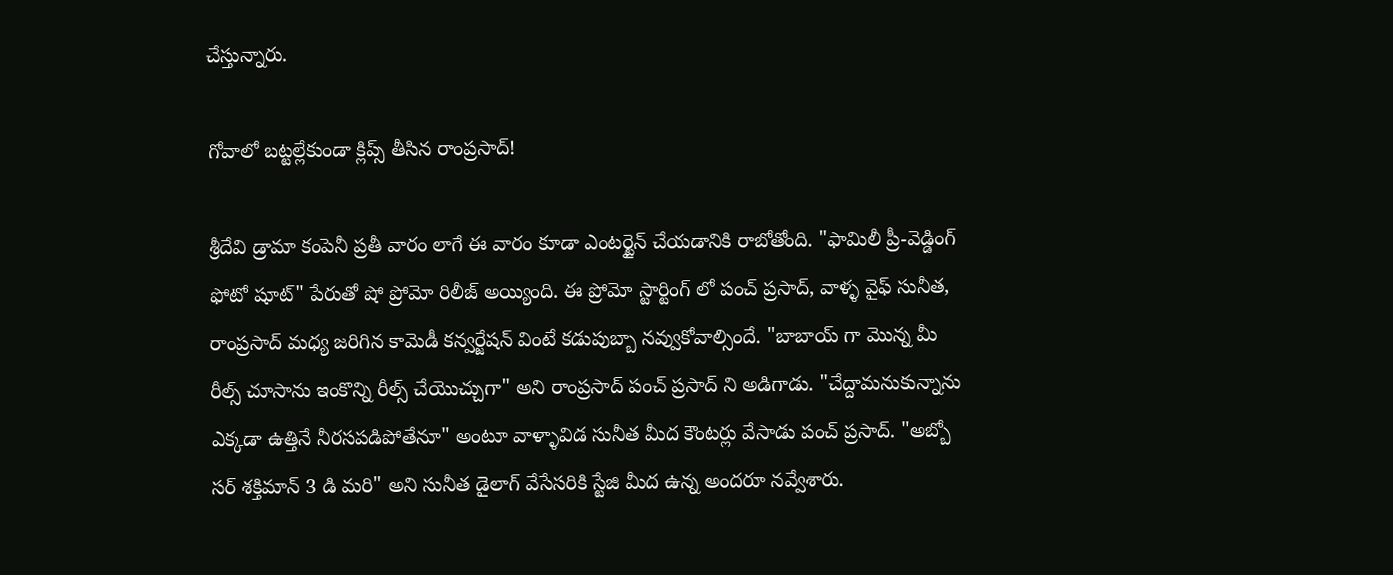చేస్తున్నారు.

గోవాలో బట్టల్లేకుండా క్లిప్స్ తీసిన రాంప్రసాద్!

శ్రీదేవి డ్రామా కంపెనీ ప్రతీ వారం లాగే ఈ వారం కూడా ఎంటర్టైన్ చేయడానికి రాబోతోంది. "ఫామిలీ ప్రీ-వెడ్డింగ్ ఫోటో షూట్" పేరుతో షో ప్రోమో రిలీజ్ అయ్యింది. ఈ ప్రోమో స్టార్టింగ్ లో పంచ్ ప్రసాద్, వాళ్ళ వైఫ్ సునీత, రాంప్రసాద్ మధ్య జరిగిన కామెడీ కన్వర్జేషన్ వింటే కడుపుబ్బా నవ్వుకోవాల్సిందే. "బాబాయ్ గా మొన్న మీ రీల్స్ చూసాను ఇంకొన్ని రీల్స్ చేయొచ్చుగా" అని రాంప్రసాద్ పంచ్ ప్రసాద్ ని అడిగాడు. "చేద్దామనుకున్నాను ఎక్కడా ఉత్తినే నీరసపడిపోతేనూ" అంటూ వాళ్ళావిడ సునీత మీద కౌంటర్లు వేసాడు పంచ్ ప్రసాద్. "అబ్బో సర్ శక్తిమాన్ 3 డి మరి" అని సునీత డైలాగ్ వేసేసరికి స్టేజి మీద ఉన్న అందరూ నవ్వేశారు.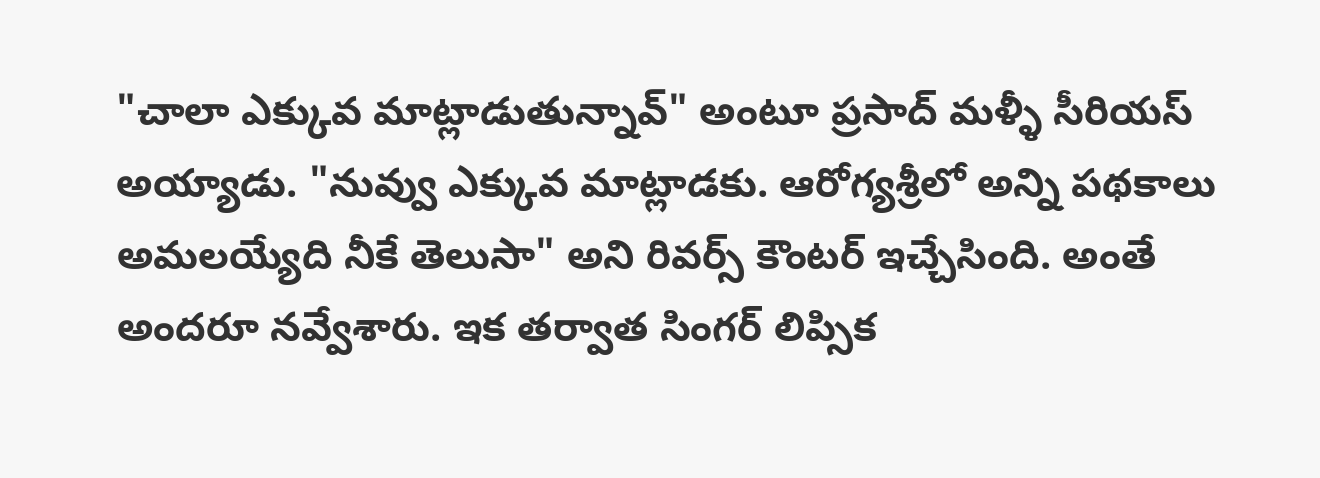"చాలా ఎక్కువ మాట్లాడుతున్నావ్" అంటూ ప్రసాద్ మళ్ళీ సీరియస్ అయ్యాడు. "నువ్వు ఎక్కువ మాట్లాడకు. ఆరోగ్యశ్రీలో అన్ని పథకాలు అమలయ్యేది నీకే తెలుసా" అని రివర్స్ కౌంటర్ ఇచ్చేసింది. అంతే అందరూ నవ్వేశారు. ఇక తర్వాత సింగర్ లిప్సిక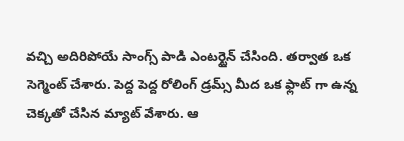వచ్చి అదిరిపోయే సాంగ్స్ పాడి ఎంటర్టైన్ చేసింది. తర్వాత ఒక సెగ్మెంట్ చేశారు. పెద్ద పెద్ద రోలింగ్ డ్రమ్స్ మీద ఒక ఫ్లాట్ గా ఉన్న చెక్కతో చేసిన మ్యాట్ వేశారు. ఆ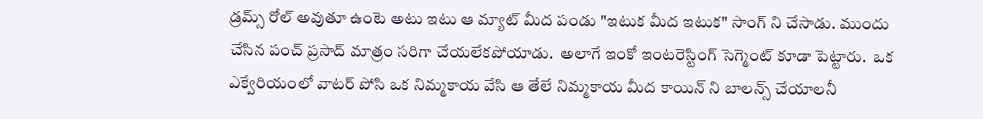డ్రమ్స్ రోల్ అవుతూ ఉంటె అటు ఇటు ఆ మ్యాట్ మీద పండు "ఇటుక మీద ఇటుక" సాంగ్ ని చేసాడు. ముందు చేసిన పంచ్ ప్రసాద్ మాత్రం సరిగా చేయలేకపోయాడు.  అలాగే ఇంకో ఇంటరెస్టింగ్ సెగ్మెంట్ కూడా పెట్టారు.  ఒక ఎక్వేరియంలో వాటర్ పోసి ఒక నిమ్మకాయ వేసి ఆ తేలే నిమ్మకాయ మీద కాయిన్ ని బాలన్స్ చేయాలనీ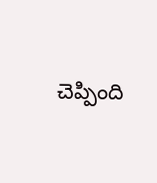చెప్పింది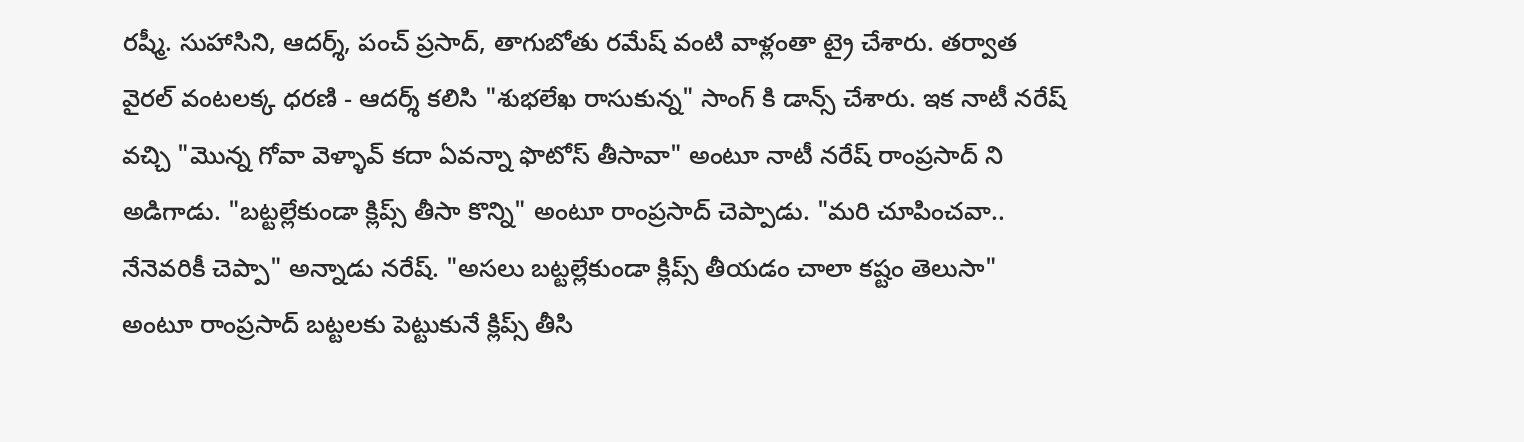రష్మీ. సుహాసిని, ఆదర్శ్, పంచ్ ప్రసాద్, తాగుబోతు రమేష్ వంటి వాళ్లంతా ట్రై చేశారు. తర్వాత  వైరల్ వంటలక్క ధరణి - ఆదర్శ్ కలిసి "శుభలేఖ రాసుకున్న" సాంగ్ కి డాన్స్ చేశారు. ఇక నాటీ నరేష్ వచ్చి "మొన్న గోవా వెళ్ళావ్ కదా ఏవన్నా ఫొటోస్ తీసావా" అంటూ నాటీ నరేష్ రాంప్రసాద్ ని అడిగాడు. "బట్టల్లేకుండా క్లిప్స్ తీసా కొన్ని" అంటూ రాంప్రసాద్ చెప్పాడు. "మరి చూపించవా.. నేనెవరికీ చెప్పా" అన్నాడు నరేష్. "అసలు బట్టల్లేకుండా క్లిప్స్ తీయడం చాలా కష్టం తెలుసా" అంటూ రాంప్రసాద్ బట్టలకు పెట్టుకునే క్లిప్స్ తీసి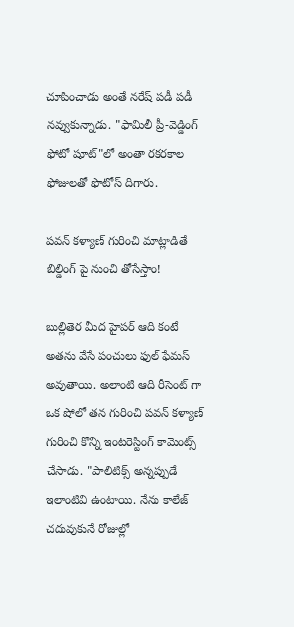చూపించాడు అంతే నరేష్ పడీ పడీ నవ్వుకున్నాడు. "ఫామిలీ ప్రీ-వెడ్డింగ్ ఫోటో షూట్"లో అంతా రకరకాల ఫోజులతో ఫొటోస్ దిగారు.

పవన్ కళ్యాణ్ గురించి మాట్లాడితే బిల్డింగ్ పై నుంచి తోసేస్తాం!

బుల్లితెర మీద హైపర్ ఆది కంటే అతను వేసే పంచులు ఫుల్ ఫేమస్ అవుతాయి. అలాంటి ఆది రీసెంట్ గా ఒక షోలో తన గురించి పవన్ కళ్యాణ్ గురించి కొన్ని ఇంటరెస్టింగ్ కామెంట్స్ చేసాడు. "పాలిటిక్స్ అన్నప్పుడే ఇలాంటివి ఉంటాయి. నేను కాలేజ్ చదువుకునే రోజుల్లో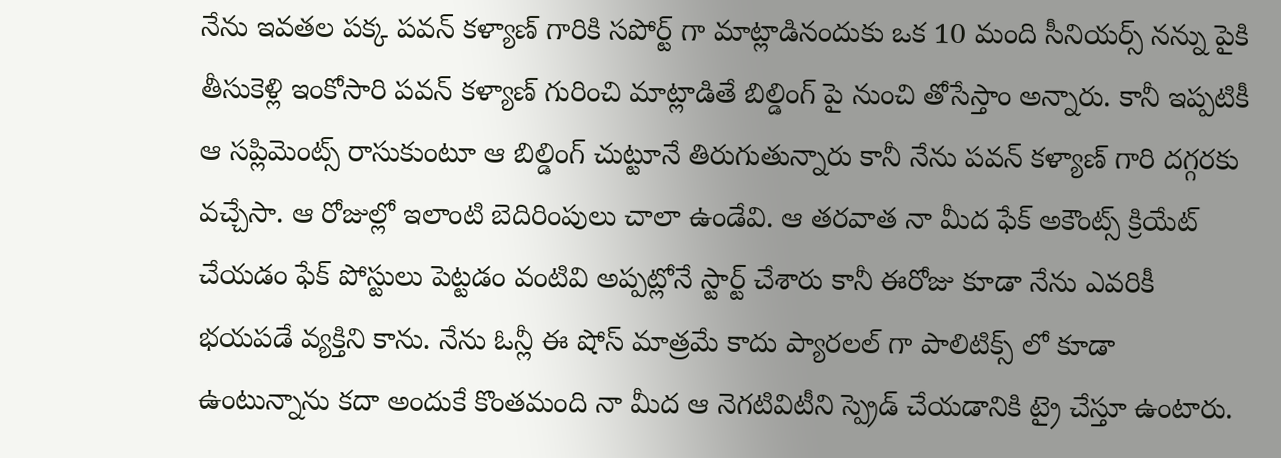నేను ఇవతల పక్క పవన్ కళ్యాణ్ గారికి సపోర్ట్ గా మాట్లాడినందుకు ఒక 10 మంది సీనియర్స్ నన్ను పైకి తీసుకెళ్లి ఇంకోసారి పవన్ కళ్యాణ్ గురించి మాట్లాడితే బిల్డింగ్ పై నుంచి తోసేస్తాం అన్నారు. కానీ ఇప్పటికీ ఆ సప్లిమెంట్స్ రాసుకుంటూ ఆ బిల్డింగ్ చుట్టూనే తిరుగుతున్నారు కానీ నేను పవన్ కళ్యాణ్ గారి దగ్గరకు వచ్చేసా. ఆ రోజుల్లో ఇలాంటి బెదిరింపులు చాలా ఉండేవి. ఆ తరవాత నా మీద ఫేక్ అకౌంట్స్ క్రియేట్ చేయడం ఫేక్ పోస్టులు పెట్టడం వంటివి అప్పట్లోనే స్టార్ట్ చేశారు కానీ ఈరోజు కూడా నేను ఎవరికీ భయపడే వ్యక్తిని కాను. నేను ఓన్లీ ఈ షోస్ మాత్రమే కాదు ప్యారలల్ గా పాలిటిక్స్ లో కూడా ఉంటున్నాను కదా అందుకే కొంతమంది నా మీద ఆ నెగటివిటీని స్ప్రెడ్ చేయడానికి ట్రై చేస్తూ ఉంటారు.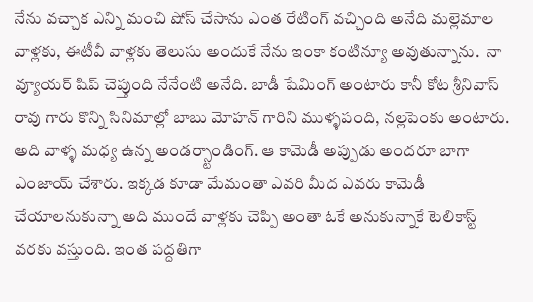నేను వచ్చాక ఎన్ని మంచి షోస్ చేసాను ఎంత రేటింగ్ వచ్చింది అనేది మల్లెమాల వాళ్లకు, ఈటీవీ వాళ్లకు తెలుసు అందుకే నేను ఇంకా కంటిన్యూ అవుతున్నాను.  నా వ్యూయర్ షిప్ చెప్తుంది నేనేంటి అనేది. బాడీ షేమింగ్ అంటారు కానీ కోట శ్రీనివాస్ రావు గారు కొన్ని సినిమాల్లో బాబు మోహన్ గారిని ముళ్ళపంది, నల్లపెంకు అంటారు. అది వాళ్ళ మధ్య ఉన్న అండర్స్టాండింగ్. ఆ కామెడీ అప్పుడు అందరూ బాగా ఎంజాయ్ చేశారు. ఇక్కడ కూడా మేమంతా ఎవరి మీద ఎవరు కామెడీ చేయాలనుకున్నా అది ముందే వాళ్లకు చెప్పి అంతా ఓకే అనుకున్నాకే టెలికాస్ట్ వరకు వస్తుంది. ఇంత పద్దతిగా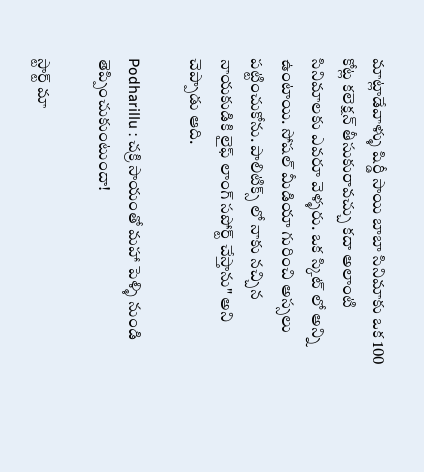మాట్లాడేవాళ్ళు షిర్డీ సాయి బాబా సినిమాకు ఒక 100 కోట్ల కలెక్షన్ తీసుకురావచ్చు కదా అలాంటి సినిమాలకు ఎవరూ వెళ్ళరు. ఒక స్కిట్ లో అన్ని ఉంటాయి. సోషల్ మీడియా గురించి అస్సలు పట్టించుకోను. పాలిటిక్స్ లో నాకు నచ్చిన నాయకుడికి లైఫ్ లాంగ్ సపోర్ట్ చేస్తాను" అని చెప్పాడు ఆది.

Podharillu : చక్రి సాయంతో మహా పెళ్ళి నుండి తెప్పించుకుంటుందా!

స్టార్ట్ మా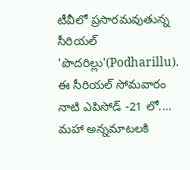టీవీలో ప్రసారమవుతున్న సీరియల్ 'పొదరిల్లు'(Podharillu). ఈ సీరియల్ సోమవారం నాటి ఎపిసోడ్ -21 లో.... మహా అన్నమాటలకి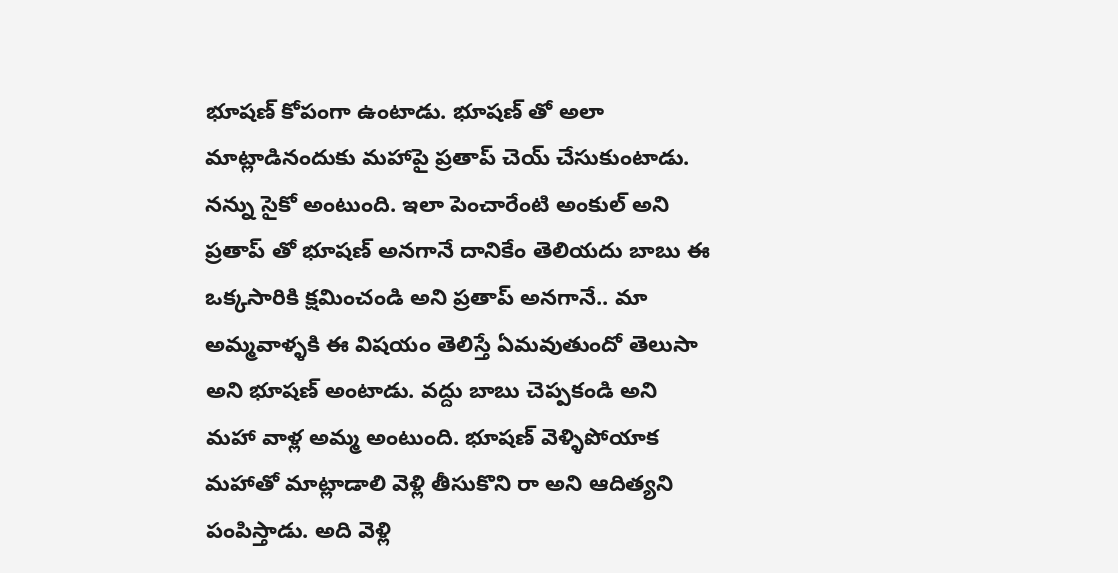భూషణ్ కోపంగా ఉంటాడు. భూషణ్ తో అలా మాట్లాడినందుకు మహాపై ప్రతాప్ చెయ్ చేసుకుంటాడు. నన్ను సైకో అంటుంది. ఇలా పెంచారేంటి అంకుల్ అని ప్రతాప్ తో భూషణ్ అనగానే దానికేం తెలియదు బాబు ఈ ఒక్కసారికి క్షమించండి అని ప్రతాప్ అనగానే.. మా అమ్మవాళ్ళకి ఈ విషయం తెలిస్తే ఏమవుతుందో తెలుసా అని భూషణ్ అంటాడు. వద్దు బాబు చెప్పకండి అని మహా వాళ్ల అమ్మ అంటుంది. భూషణ్ వెళ్ళిపోయాక మహాతో మాట్లాడాలి వెళ్లి తీసుకొని రా అని ఆదిత్యని పంపిస్తాడు. అది వెళ్లి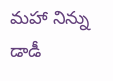మహా నిన్ను డాడీ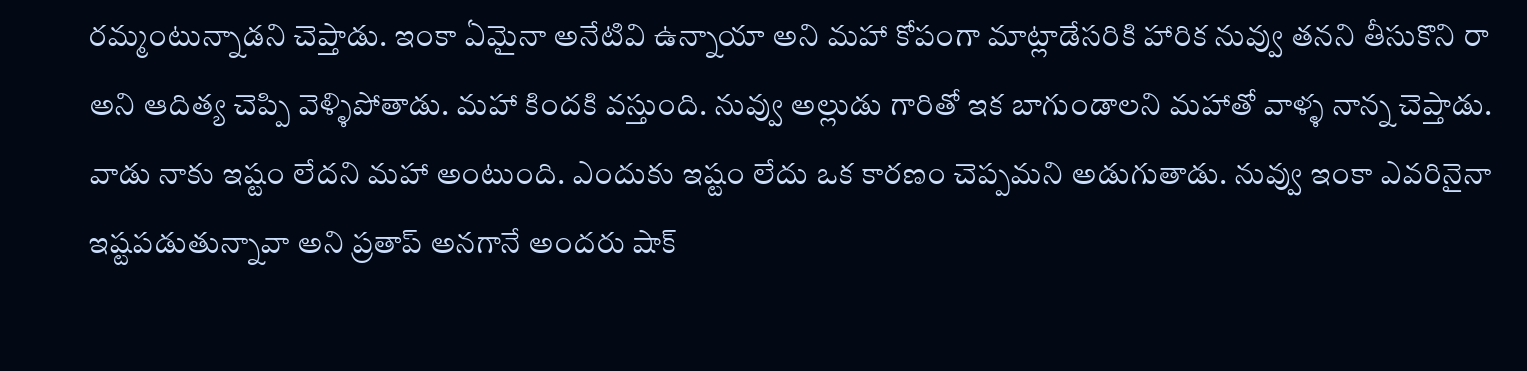రమ్మంటున్నాడని చెప్తాడు. ఇంకా ఏమైనా అనేటివి ఉన్నాయా అని మహా కోపంగా మాట్లాడేసరికి హారిక నువ్వు తనని తీసుకొని రా అని ఆదిత్య చెప్పి వెళ్ళిపోతాడు. మహా కిందకి వస్తుంది. నువ్వు అల్లుడు గారితో ఇక బాగుండాలని‌ మహాతో వాళ్ళ నాన్న చెప్తాడు. వాడు నాకు ఇష్టం లేదని మహా అంటుంది. ఎందుకు ఇష్టం లేదు ఒక కారణం చెప్పమని అడుగుతాడు. నువ్వు ఇంకా ఎవరినైనా ఇష్టపడుతున్నావా అని ప్రతాప్ అనగానే అందరు షాక్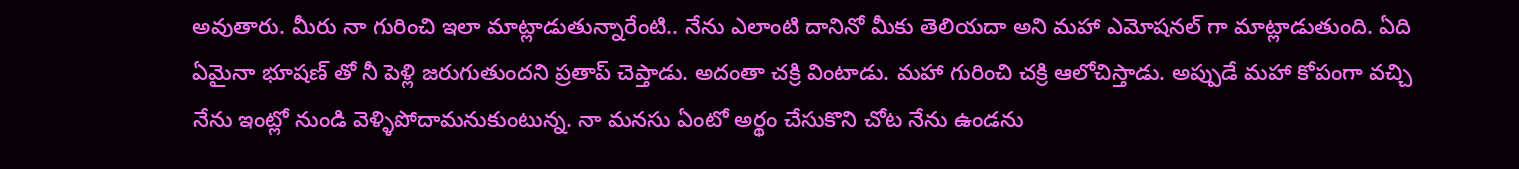అవుతారు. మీరు నా గురించి ఇలా మాట్లాడుతున్నారేంటి.. నేను ఎలాంటి దానినో మీకు తెలియదా అని మహా ఎమోషనల్ గా మాట్లాడుతుంది. ఏది ఏమైనా భూషణ్ తో నీ పెళ్లి జరుగుతుందని ప్రతాప్ చెప్తాడు. అదంతా చక్రి వింటాడు. మహా గురించి చక్రి ఆలోచిస్తాడు. అప్పుడే మహా కోపంగా వచ్చి నేను ఇంట్లో నుండి వెళ్ళిపోదామనుకుంటున్న. నా మనసు ఏంటో అర్థం చేసుకొని చోట నేను ఉండను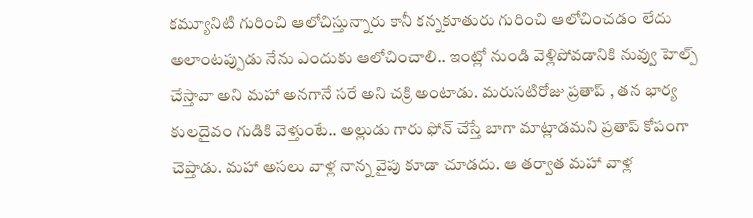కమ్యూనిటి గురించి ఆలోచిస్తున్నారు కానీ కన్నకూతురు గురించి ఆలోచించడం లేదు అలాంటప్పుడు నేను ఎందుకు ఆలోచించాలి.. ఇంట్లో నుండి వెళ్లిపోవడానికి నువ్వు హెల్ప్ చేస్తావా అని మహా అనగానే సరే అని చక్రి అంటాడు. మరుసటిరోజు ప్రతాప్ , తన భార్య కులదైవం గుడికి వెళ్తుంటే.. అల్లుడు గారు ఫోన్ చేస్తే బాగా మాట్లాడమని ప్రతాప్ కోపంగా చెప్తాడు. మహా అసలు వాళ్ల నాన్న వైపు కూడా చూడదు. ఆ తర్వాత మహా వాళ్ల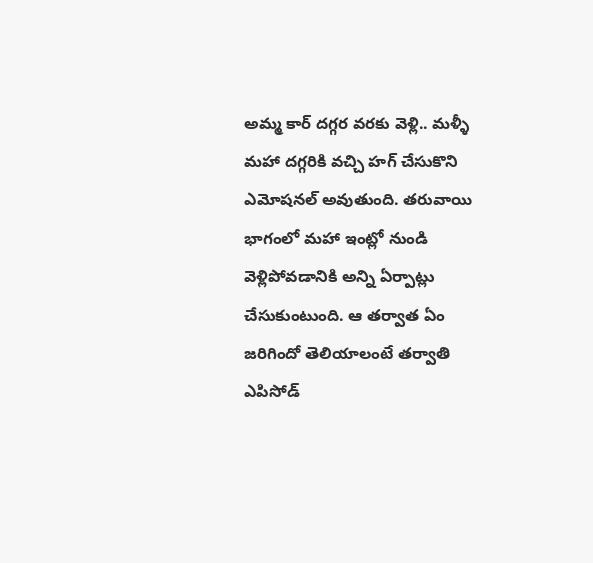అమ్మ కార్ దగ్గర వరకు వెళ్లి.. మళ్ళీ మహా దగ్గరికి వచ్చి హగ్ చేసుకొని ఎమోషనల్ అవుతుంది. తరువాయి భాగంలో మహా ఇంట్లో నుండి వెళ్లిపోవడానికి అన్ని ఏర్పాట్లు చేసుకుంటుంది. ఆ తర్వాత ఏం జరిగిందో తెలియాలంటే తర్వాతి ఎపిసోడ్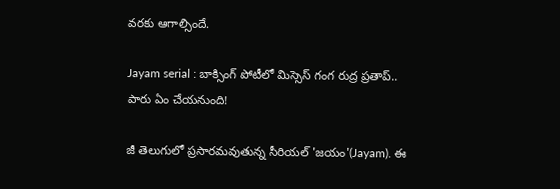వరకు ఆగాల్సిందే.

Jayam serial : బాక్సింగ్ పోటీలో మిస్సెస్ గంగ రుద్ర ప్రతాప్.. పారు ఏం చేయనుంది!

జీ తెలుగులో ప్రసారమవుతున్న సీరియల్ 'జయం'(Jayam). ఈ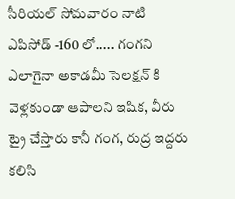సీరియల్ సోమవారం నాటి ఎపిసోడ్ -160 లో..... గంగని ఎలాగైనా అకాడమీ సెలక్షన్ కి వెళ్లకుండా ఆపాలని ఇషిక, వీరు ట్రై చేస్తారు కానీ గంగ, రుద్ర ఇద్దరు కలిసి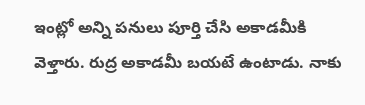ఇంట్లో అన్ని పనులు పూర్తి చేసి అకాడమీకి వెళ్తారు. రుద్ర అకాడమీ బయటే ఉంటాడు. నాకు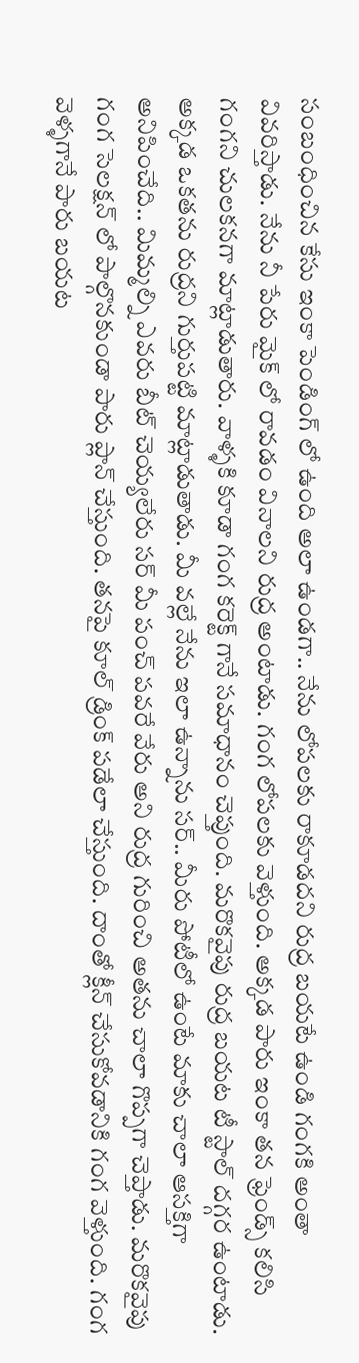సంబంధించిన కేసు ఇంకా పెండింగ్ లో ఉంది అలా ఉండగా.. నేను లోపలకు రాకూడదని రుద్ర బయటే ఉండి గంగకి అంతా వివరిస్తాడు. నేను నీ పేరు మైక్ లో రావడం వినాలని రుద్ర అంటాడు. గంగ లోపలకు వెళ్తుంది. అక్కడ పారు ఇంకా తన ఫ్రెండ్స్ కలిసి గంగని చులకనగా మాట్లాడుతారు. వాళ్ళకి కూడా గంగ కరెక్ట్ గానే సమాధానం చెప్తుంది. మరొకవైపు రుద్ర బయట టీ స్టాల్ దగ్గర ఉంటాడు. అక్కడ ఒకతను రుద్రని గుర్తుపట్టి మాట్లాడుతాడు. మీ వల్లే నేను ఇలా ఉన్నాను సర్.. మీరు పోటీలో ఉంటే మాకు చాలా ఆసక్తిగా అనిపించేది.. మిమ్మల్ని ఎవరు బీట్ చెయ్యలేరు సర్ మీ పంచ్ పవరే వేరు అని రుద్ర గురించి అతను చాలా గొప్పగా చెప్తాడు. మరొకవైపు గంగ సెలక్షన్ లో పాల్గొనకుండా పారు ప్లాన్ చేస్తుంది. తనపై కూల్ డ్రింక్ పడేలా చేస్తుంది. దాంతో క్లీన్ చేసుకోవడానికి గంగ వెళ్తుంది. గంగ వెళ్ళగానే పారు బయట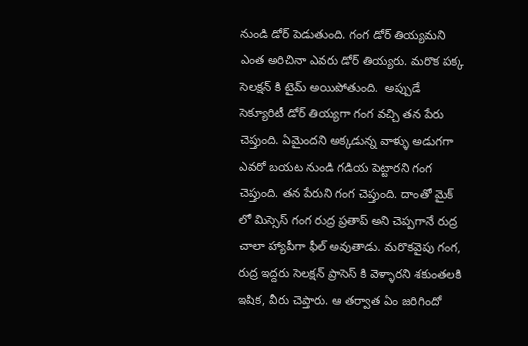నుండి డోర్ పెడుతుంది. గంగ డోర్ తియ్యమని ఎంత అరిచినా ఎవరు డోర్ తియ్యరు. మరొక పక్క సెలక్షన్ కి టైమ్ అయిపోతుంది.  అప్పుడే సెక్యూరిటీ డోర్ తియ్యగా గంగ వచ్చి తన పేరు చెప్తుంది. ఏమైందని అక్కడున్న వాళ్ళు అడుగగా ఎవరో బయట నుండి గడియ పెట్టారని గంగ చెప్తుంది. తన పేరుని గంగ చెప్తుంది. దాంతో మైక్ లో మిస్సెస్ గంగ రుద్ర ప్రతాప్ అని చెప్పగానే రుద్ర చాలా హ్యాపీగా ఫీల్ అవుతాడు. మరొకవైపు గంగ, రుద్ర ఇద్దరు సెలక్షన్ ప్రాసెస్ కి వెళ్ళారని శకుంతలకి ఇషిక, వీరు చెప్తారు. ఆ తర్వాత ఏం జరిగిందో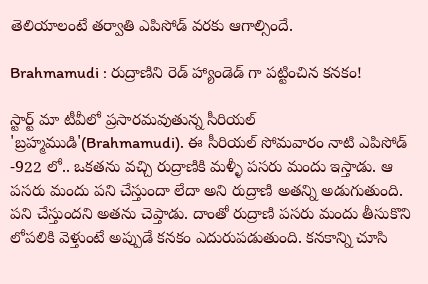తెలియాలంటే తర్వాతి ఎపిసోడ్ వరకు ఆగాల్సిందే.

Brahmamudi : రుద్రాణిని రెడ్ హ్యాండెడ్ గా పట్టించిన కనకం!

స్టార్ట్ మా టీవీలో ప్రసారమవుతున్న సీరియల్ 'బ్రహ్మముడి'(Brahmamudi). ఈ సీరియల్ సోమవారం నాటి ఎపిసోడ్ -922 లో.. ఒకతను వచ్చి రుద్రాణికి మళ్ళీ పసరు మందు ఇస్తాడు. ఆ పసరు మందు పని చేస్తుందా లేదా అని రుద్రాణి అతన్ని అడుగుతుంది. పని చేస్తుందని అతను చెప్తాడు. దాంతో రుద్రాణి పసరు మందు తీసుకొని లోపలికి వెళ్తుంటే అప్పుడే కనకం ఎదురుపడుతుంది. కనకాన్ని చూసి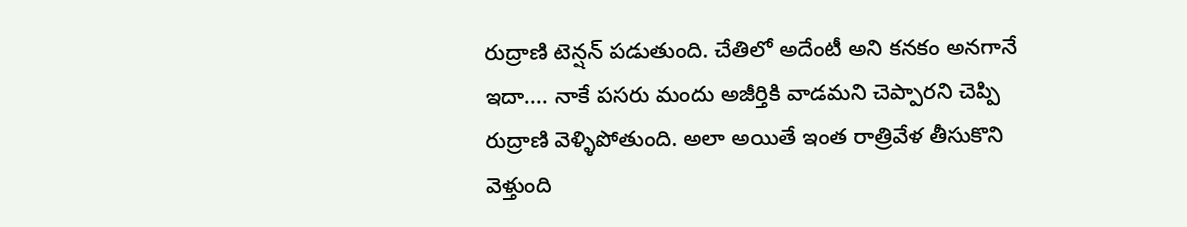రుద్రాణి టెన్షన్ పడుతుంది. చేతిలో అదేంటీ అని కనకం అనగానే ఇదా.... నాకే పసరు మందు అజీర్తికి వాడమని చెప్పారని చెప్పి రుద్రాణి వెళ్ళిపోతుంది. అలా అయితే ఇంత రాత్రివేళ తీసుకొని వెళ్తుంది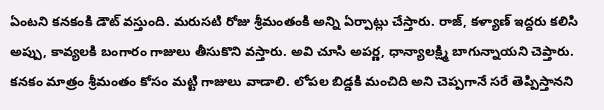ఏంటని కనకంకి డౌట్ వస్తుంది. మరుసటి రోజు శ్రీమంతంకి అన్ని ఏర్పాట్లు చేస్తారు. రాజ్, కళ్యాణ్ ఇద్దరు కలిసి అప్పు, కావ్యలకి బంగారం గాజులు తీసుకొని వస్తారు. అవి చూసి అపర్ణ, ధాన్యాలక్ష్మి బాగున్నాయని చెప్తారు. కనకం మాత్రం శ్రీమంతం కోసం మట్టి గాజులు వాడాలి. లోపల బిడ్డకి మంచిది అని చెప్పగానే సరే తెప్పిస్తానని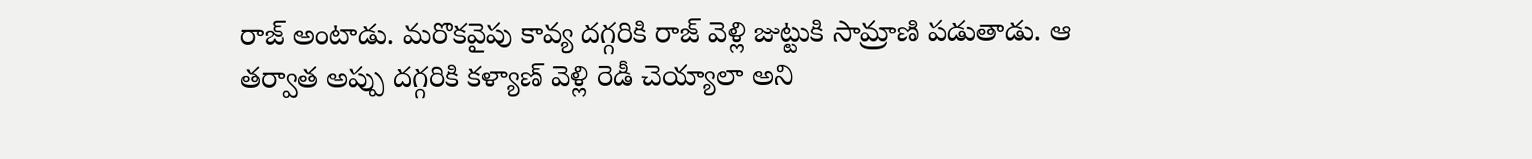రాజ్ అంటాడు. మరొకవైపు కావ్య దగ్గరికి రాజ్ వెళ్లి జుట్టుకి సామ్రాణి పడుతాడు. ఆ తర్వాత అప్పు దగ్గరికి కళ్యాణ్ వెళ్లి రెడీ చెయ్యాలా అని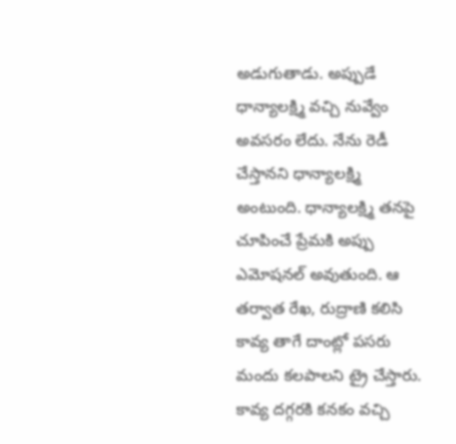అడుగుతాడు. అప్పుడే ధాన్యాలక్ష్మి వచ్చి నువ్వేం అవసరం లేదు. నేను రెడీ చేస్తానని ధాన్యాలక్ష్మి అంటుంది. ధాన్యాలక్ష్మి తనపై చూపించే ప్రేమకి అప్పు ఎమోషనల్ అవుతుంది. ఆ తర్వాత రేఖ, రుద్రాణి కలిసి కావ్య తాగే దాంట్లో పసరు మందు కలపాలని ట్రై చేస్తారు. కావ్య దగ్గరకి కనకం వచ్చి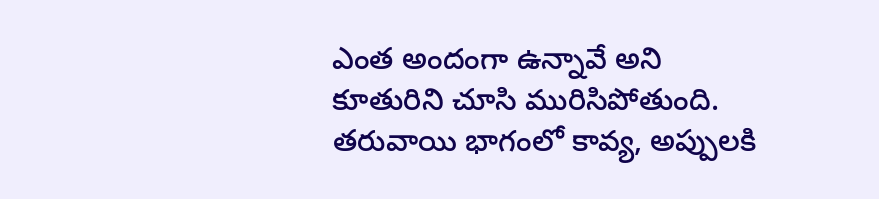ఎంత అందంగా ఉన్నావే అని కూతురిని చూసి మురిసిపోతుంది. తరువాయి భాగంలో కావ్య, అప్పులకి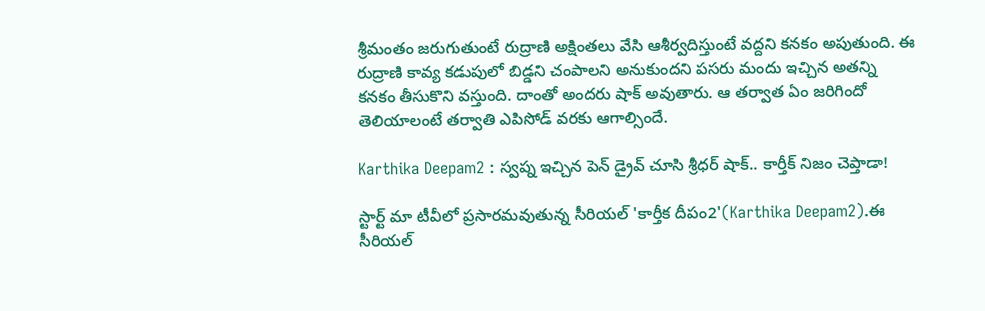శ్రీమంతం జరుగుతుంటే రుద్రాణి అక్షింతలు వేసి ఆశీర్వదిస్తుంటే వద్దని కనకం అపుతుంది. ఈ రుద్రాణి కావ్య కడుపులో బిడ్డని చంపాలని అనుకుందని పసరు మందు ఇచ్చిన అతన్ని కనకం తీసుకొని వస్తుంది. దాంతో అందరు షాక్ అవుతారు. ఆ తర్వాత ఏం జరిగిందో తెలియాలంటే తర్వాతి ఎపిసోడ్ వరకు ఆగాల్సిందే.

Karthika Deepam2 : స్వప్న ఇచ్చిన పెన్ డ్రైవ్ చూసి శ్రీధర్ షాక్.. కార్తీక్ నిజం చెప్తాడా!

స్టార్ట్ మా టీవీలో ప్రసారమవుతున్న సీరియల్ 'కార్తీక దీపం2'(Karthika Deepam2).ఈ సీరియల్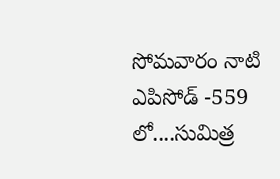సోమవారం నాటి ఎపిసోడ్ -559 లో....సుమిత్ర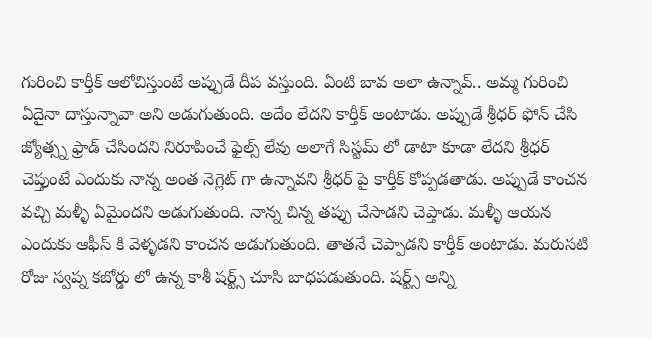గురించి కార్తీక్ ఆలోచిస్తుంటే అప్పుడే దీప వస్తుంది. ఏంటి బావ అలా ఉన్నావ్.. అమ్మ గురించి ఏదైనా దాస్తున్నావా అని అడుగుతుంది. అదేం లేదని కార్తీక్ అంటాడు. అప్పుడే శ్రీధర్ ఫోన్ చేసి జ్యోత్స్న ఫ్రాడ్ చేసిందని నిరూపించే ఫైల్స్ లేవు అలాగే సిస్టమ్ లో డాటా కూడా లేదని శ్రీధర్ చెప్తుంటే ఎందుకు నాన్న అంత నెగ్లెట్ గా ఉన్నావని శ్రీధర్ పై కార్తీక్ కోప్పడతాడు. అప్పుడే కాంచన వచ్చి మళ్ళీ ఏమైందని అడుగుతుంది. నాన్న చిన్న తప్పు చేసాడని చెప్తాడు. మళ్ళీ ఆయన ఎందుకు ఆఫీస్ కి వెళ్ళడని కాంచన అడుగుతుంది. తాతనే చెప్పాడని కార్తీక్ అంటాడు. మరుసటి రోజు స్వప్న కబోర్డు లో ఉన్న కాశీ షర్ట్స్ చూసి బాధపడుతుంది. షర్ట్స్ అన్ని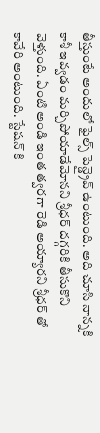తీస్తుంటే అందులో ఫైల్స్ పెన్డ్రైవ్ ఉంటుంది. అది చూసి నాన్నకి‌ కాశీ ఇవ్వడం మర్చిపోయాడేమోనని శ్రీధర్ దగ్గరికి తీసుకొని వెళ్తుంది. ఏంటి అండి ఇంత త్వరగా రెడి అయ్యారని శ్రీధర్ తో కావేరి అంటుంది. స్టేషన్ కి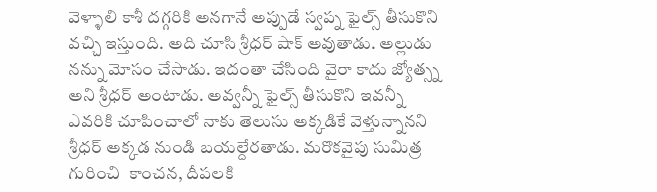వెళ్ళాలి కాశీ దగ్గరికి అనగానే అప్పుడే స్వప్న ఫైల్స్ తీసుకొని వచ్చి ఇస్తుంది. అది చూసి శ్రీధర్ షాక్ అవుతాడు. అల్లుడు నన్ను మోసం చేసాడు. ఇదంతా చేసింది వైరా కాదు జ్యోత్స్న అని శ్రీధర్ అంటాడు. అవ్వన్నీ ఫైల్స్ తీసుకొని ఇవన్నీ ఎవరికి చూపించాలో నాకు తెలుసు అక్కడికే వెళ్తున్నానని శ్రీధర్ అక్కడ నుండి బయల్దేరతాడు. మరొకవైపు సుమిత్ర గురించి  కాంచన, దీపలకి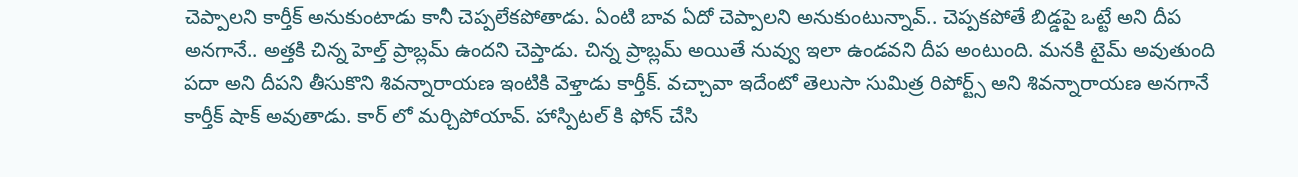చెప్పాలని కార్తీక్ అనుకుంటాడు కానీ చెప్పలేకపోతాడు. ఏంటి బావ ఏదో చెప్పాలని అనుకుంటున్నావ్.. చెప్పకపోతే బిడ్డపై ఒట్టే అని దీప అనగానే.. అత్తకి చిన్న హెల్త్ ప్రాబ్లమ్ ఉందని చెప్తాడు. చిన్న ప్రాబ్లమ్ అయితే నువ్వు ఇలా ఉండవని దీప అంటుంది. మనకి టైమ్ అవుతుంది పదా అని దీపని తీసుకొని శివన్నారాయణ ఇంటికి వెళ్తాడు కార్తీక్. వచ్చావా ఇదేంటో తెలుసా సుమిత్ర రిపోర్ట్స్ అని శివన్నారాయణ అనగానే కార్తీక్ షాక్ అవుతాడు. కార్ లో మర్చిపోయావ్. హాస్పిటల్ కి ఫోన్ చేసి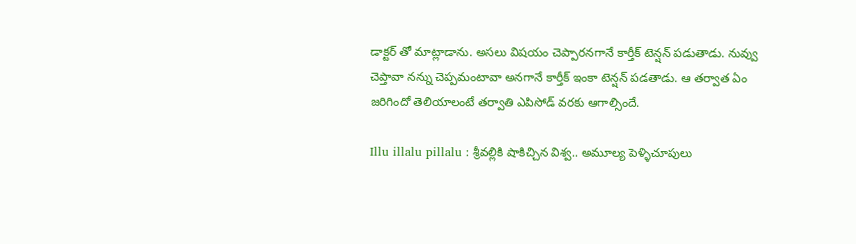డాక్టర్ తో మాట్లాడాను. అసలు విషయం చెప్పారనగానే కార్తీక్ టెన్షన్ పడుతాడు. నువ్వు చెప్తావా నన్ను చెప్పమంటావా అనగానే కార్తీక్ ఇంకా టెన్షన్ పడతాడు. ఆ తర్వాత ఏం జరిగిందో తెలియాలంటే తర్వాతి ఎపిసోడ్ వరకు ఆగాల్సిందే.

Illu illalu pillalu : శ్రీవల్లికి షాకిచ్చిన విశ్వ.. అమూల్య పెళ్ళిచూపులు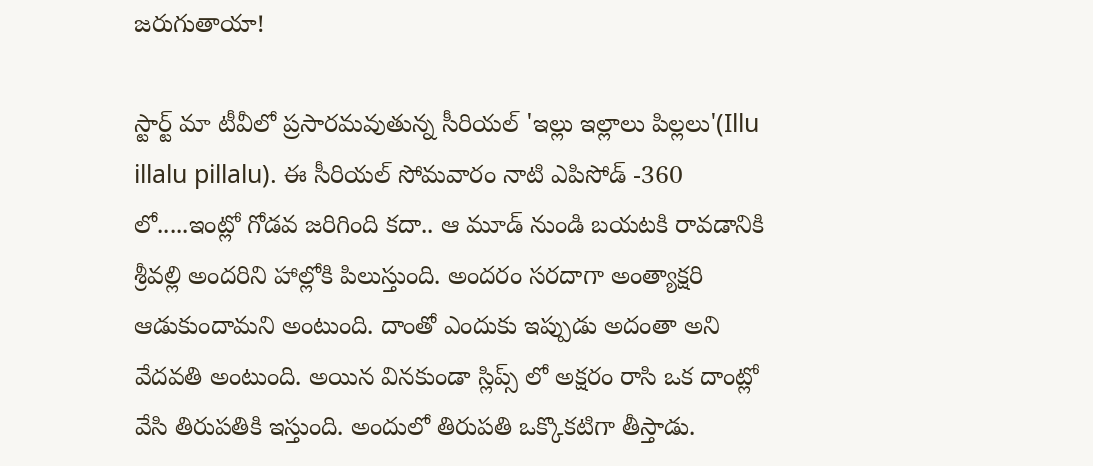జరుగుతాయా!

స్టార్ట్ మా టీవీలో ప్రసారమవుతున్న సీరియల్ 'ఇల్లు ఇల్లాలు పిల్లలు'(Illu illalu pillalu). ఈ సీరియల్ సోమవారం నాటి ఎపిసోడ్ -360 లో.....ఇంట్లో గోడవ జరిగింది కదా.. ఆ మూడ్ నుండి బయటకి రావడానికి శ్రీవల్లి అందరిని హాల్లోకి పిలుస్తుంది. అందరం సరదాగా అంత్యాక్షరి ఆడుకుందామని అంటుంది. దాంతో ఎందుకు ఇప్పుడు అదంతా అని వేదవతి అంటుంది. అయిన వినకుండా స్లిప్స్ లో అక్షరం రాసి ఒక దాంట్లో వేసి తిరుపతికి ఇస్తుంది. అందులో తిరుపతి ఒక్కొకటిగా తీస్తాడు.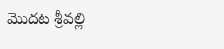మొదట శ్రీవల్లి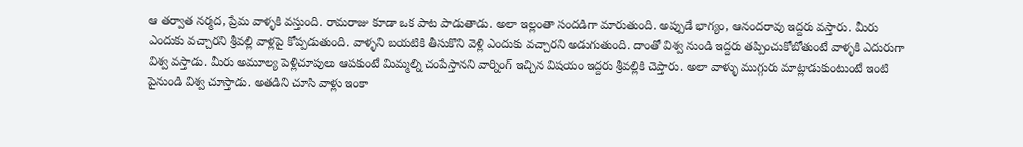ఆ తర్వాత నర్మద, ప్రేమ వాళ్ళకి వస్తుంది. రామరాజు కూడా ఒక పాట పాడుతాడు. అలా ఇల్లంతా సందడిగా మారుతుంది. అప్పుడే భాగ్యం, ఆనందరావు ఇద్దరు వస్తారు. మీరు ఎందుకు వచ్చారని శ్రీవల్లి వాళ్లపై కోప్పడుతుంది. వాళ్ళని బయటికి తీసుకొని వెళ్లి ఎందుకు వచ్చారని అడుగుతుంది. దాంతో విశ్వ నుండి ఇద్దరు తప్పించుకోబోతుంటే వాళ్ళకి ఎదురుగా విశ్వ వస్తాడు. మీరు అమూల్య పెళ్లిచూపులు ఆపకుంటే మిమ్మల్ని చంపేస్తానని వార్నింగ్ ఇచ్చిన విషయం ఇద్దరు శ్రీవల్లికి చెప్తారు. అలా వాళ్ళు ముగ్గురు మాట్లాడుకుంటుంటే ఇంటి పైనుండి విశ్వ చూస్తాడు. అతడిని చూసి వాళ్లు ఇంకా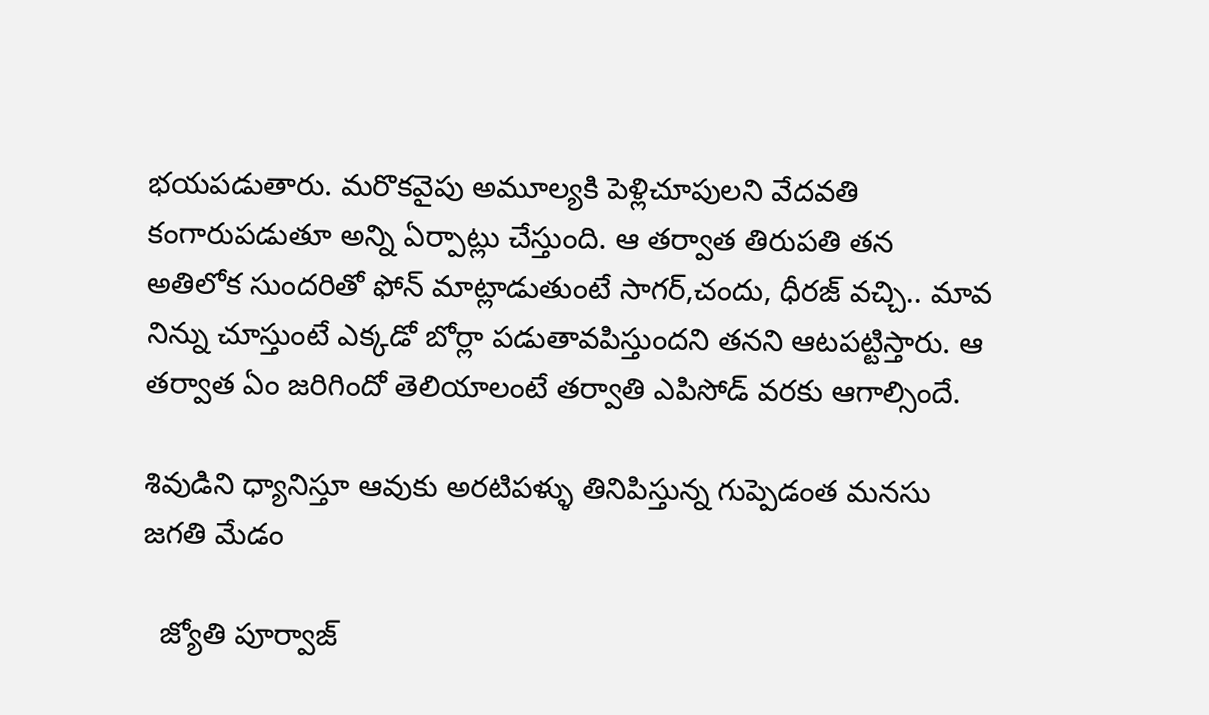భయపడుతారు. మరొకవైపు అమూల్యకి పెళ్లిచూపులని వేదవతి కంగారుపడుతూ అన్ని ఏర్పాట్లు చేస్తుంది. ఆ తర్వాత తిరుపతి తన అతిలోక సుందరితో ఫోన్ మాట్లాడుతుంటే సాగర్,చందు, ధీరజ్ వచ్చి.. మావ నిన్ను చూస్తుంటే ఎక్కడో బోర్లా పడుతావపిస్తుందని తనని ఆటపట్టిస్తారు. ఆ తర్వాత ఏం జరిగిందో తెలియాలంటే తర్వాతి ఎపిసోడ్ వరకు ఆగాల్సిందే.

శివుడిని ధ్యానిస్తూ ఆవుకు అరటిపళ్ళు తినిపిస్తున్న గుప్పెడంత మనసు జగతి మేడం

  జ్యోతి పూర్వాజ్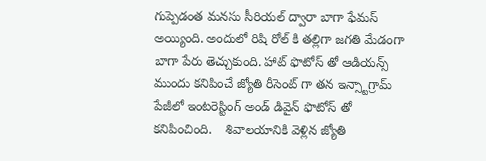గుప్పెడంత మనసు సీరియల్ ద్వారా బాగా ఫేమస్ అయ్యింది. అందులో రిషి రోల్ కి తల్లిగా జగతి మేడంగా బాగా పేరు తెచ్చుకుంది. హాట్ ఫొటోస్ తో ఆడియన్స్ ముందు కనిపించే జ్యోతి రీసెంట్ గా తన ఇన్స్టాగ్రామ్ పేజీలో ఇంటరెస్టింగ్ అండ్ డివైన్ ఫొటోస్ తో కనిపించింది.    శివాలయానికి వెళ్లిన జ్యోతి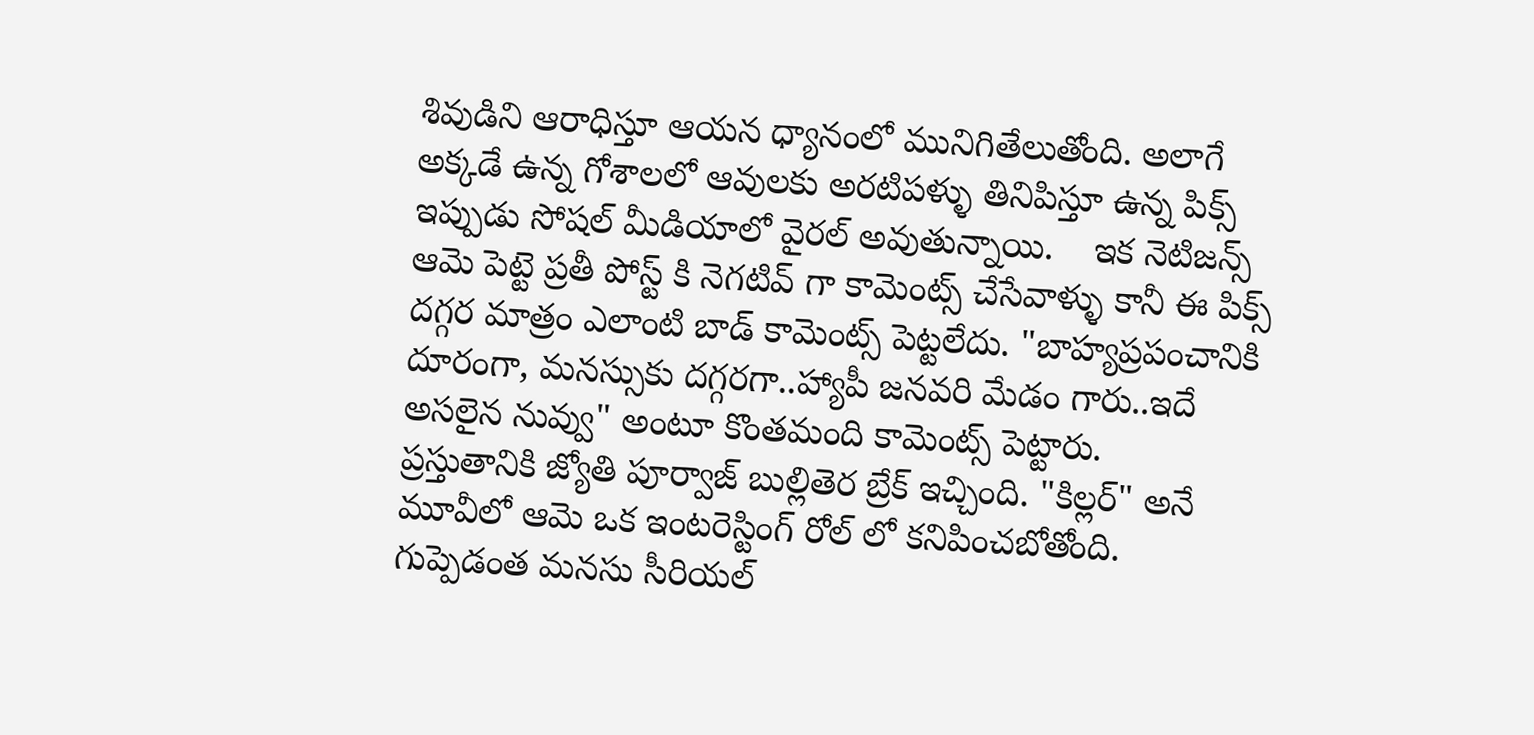శివుడిని ఆరాధిస్తూ ఆయన ధ్యానంలో మునిగితేలుతోంది. అలాగే అక్కడే ఉన్న గోశాలలో ఆవులకు అరటిపళ్ళు తినిపిస్తూ ఉన్న పిక్స్ ఇప్పుడు సోషల్ మీడియాలో వైరల్ అవుతున్నాయి.    ఇక నెటిజన్స్ ఆమె పెట్టె ప్రతీ పోస్ట్ కి నెగటివ్ గా కామెంట్స్ చేసేవాళ్ళు కానీ ఈ పిక్స్ దగ్గర మాత్రం ఎలాంటి బాడ్ కామెంట్స్ పెట్టలేదు. "బాహ్యప్రపంచానికి దూరంగా, మనస్సుకు దగ్గరగా..హ్యాపీ జనవరి మేడం గారు..ఇదే అసలైన నువ్వు" అంటూ కొంతమంది కామెంట్స్ పెట్టారు.    ప్రస్తుతానికి జ్యోతి పూర్వాజ్ బుల్లితెర బ్రేక్ ఇచ్చింది. "కిల్లర్" అనే మూవీలో ఆమె ఒక ఇంటరెస్టింగ్ రోల్ లో కనిపించబోతోంది. గుప్పెడంత మనసు సీరియల్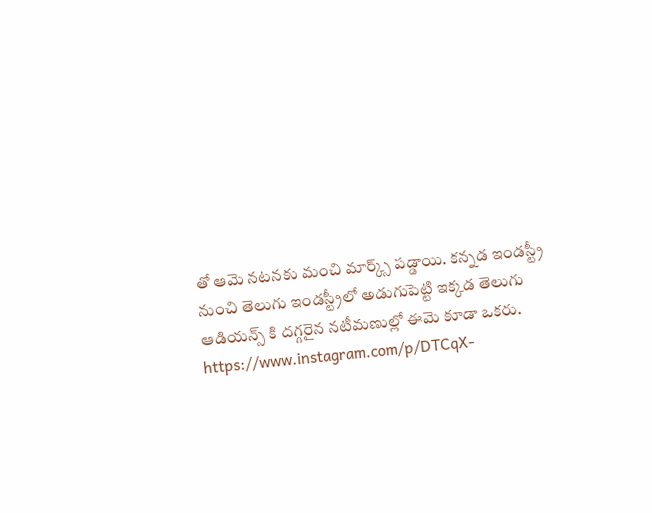తో ఆమె నటనకు మంచి మార్క్స్ పడ్డాయి. కన్నడ ఇండస్ట్రీ నుంచి తెలుగు ఇండస్ట్రీలో అడుగుపెట్టి ఇక్కడ తెలుగు ఆడియన్స్ కి దగ్గరైన నటీమణుల్లో ఈమె కూడా ఒకరు.   https://www.instagram.com/p/DTCqX-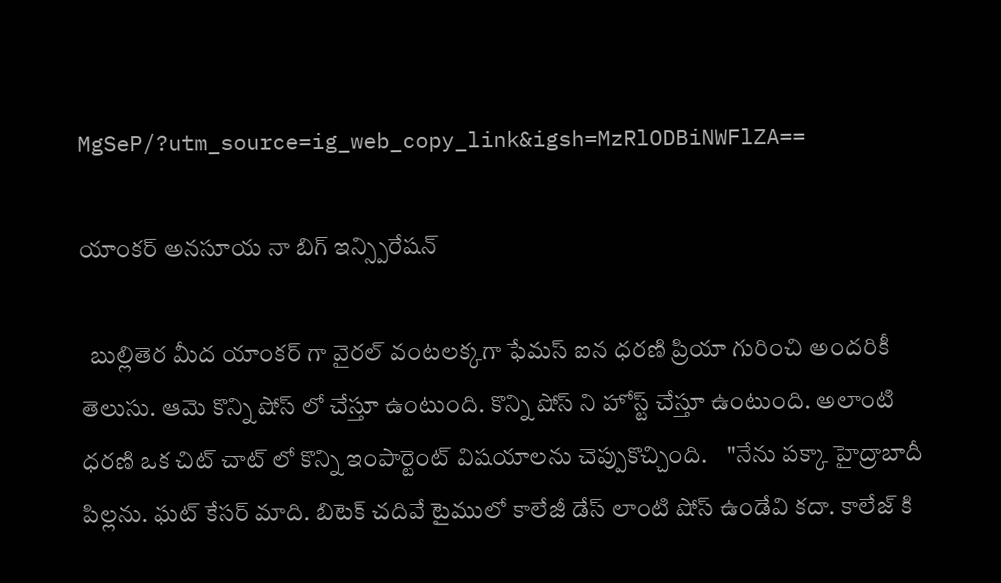MgSeP/?utm_source=ig_web_copy_link&igsh=MzRlODBiNWFlZA==

యాంకర్ అనసూయ నా బిగ్ ఇన్స్పిరేషన్

  బుల్లితెర మీద యాంకర్ గా వైరల్ వంటలక్కగా ఫేమస్ ఐన ధరణి ప్రియా గురించి అందరికీ తెలుసు. ఆమె కొన్ని షోస్ లో చేస్తూ ఉంటుంది. కొన్ని షోస్ ని హోస్ట్ చేస్తూ ఉంటుంది. అలాంటి ధరణి ఒక చిట్ చాట్ లో కొన్ని ఇంపార్టెంట్ విషయాలను చెప్పుకొచ్చింది.    "నేను పక్కా హైద్రాబాదీ పిల్లను. ఘట్ కేసర్ మాది. బిటెక్ చదివే టైములో కాలేజీ డేస్ లాంటి షోస్ ఉండేవి కదా. కాలేజ్ కి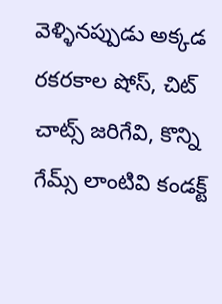వెళ్ళినప్పుడు అక్కడ రకరకాల షోస్, చిట్ చాట్స్ జరిగేవి, కొన్ని గేమ్స్ లాంటివి కండక్ట్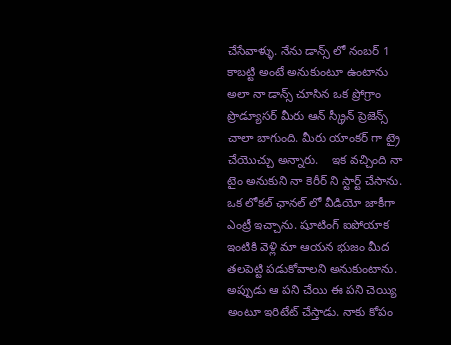చేసేవాళ్ళు. నేను డాన్స్ లో నంబర్ 1 కాబట్టి అంటే అనుకుంటూ ఉంటాను అలా నా డాన్స్ చూసిన ఒక ప్రోగ్రాం ప్రొడ్యూసర్ మీరు ఆన్ స్క్రీన్ ప్రెజెన్స్ చాలా బాగుంది. మీరు యాంకర్ గా ట్రై చేయొచ్చు అన్నారు.    ఇక వచ్చింది నా టైం అనుకుని నా కెరీర్ ని స్టార్ట్ చేసాను. ఒక లోకల్ ఛానల్ లో వీడియో జాకీగా ఎంట్రీ ఇచ్చాను. షూటింగ్ ఐపోయాక ఇంటికి వెళ్లి మా ఆయన భుజం మీద తలపెట్టి పడుకోవాలని అనుకుంటాను. అప్పుడు ఆ పని చేయి ఈ పని చెయ్యి అంటూ ఇరిటేట్ చేస్తాడు. నాకు కోపం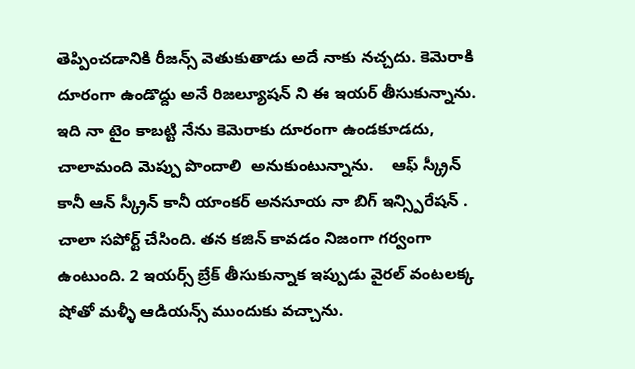తెప్పించడానికి రీజన్స్ వెతుకుతాడు అదే నాకు నచ్చదు. కెమెరాకి దూరంగా ఉండొద్దు అనే రిజల్యూషన్ ని ఈ ఇయర్ తీసుకున్నాను. ఇది నా టైం కాబట్టి నేను కెమెరాకు దూరంగా ఉండకూడదు, చాలామంది మెప్పు పొందాలి  అనుకుంటున్నాను.    ఆఫ్ స్క్రీన్ కానీ ఆన్ స్క్రీన్ కానీ యాంకర్ అనసూయ నా బిగ్ ఇన్స్పిరేషన్ . చాలా సపోర్ట్ చేసింది. తన కజిన్ కావడం నిజంగా గర్వంగా ఉంటుంది. 2 ఇయర్స్ బ్రేక్ తీసుకున్నాక ఇప్పుడు వైరల్ వంటలక్క షోతో మళ్ళీ ఆడియన్స్ ముందుకు వచ్చాను.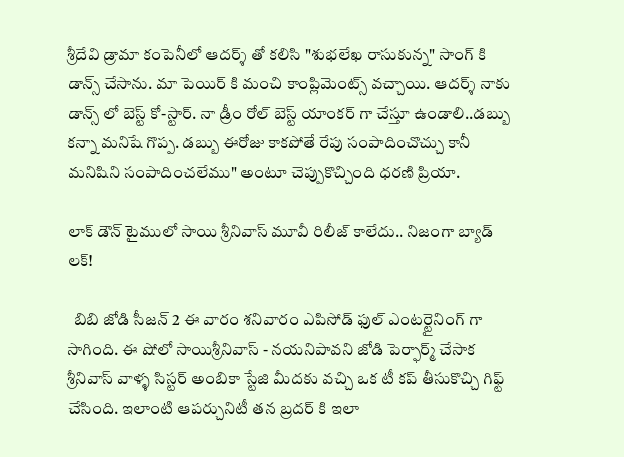శ్రీదేవి డ్రామా కంపెనీలో ఆదర్శ్ తో కలిసి "శుభలేఖ రాసుకున్న" సాంగ్ కి డాన్స్ చేసాను. మా పెయిర్ కి మంచి కాంప్లిమెంట్స్ వచ్చాయి. ఆదర్శ్ నాకు డాన్స్ లో బెస్ట్ కో-స్టార్. నా డ్రీం రోల్ బెస్ట్ యాంకర్ గా చేస్తూ ఉండాలి..డబ్బు కన్నా మనిషే గొప్ప. డబ్బు ఈరోజు కాకపోతే రేపు సంపాదించొచ్చు కానీ మనిషిని సంపాదించలేము" అంటూ చెప్పుకొచ్చింది ధరణి ప్రియా.

లాక్ డౌన్ టైములో సాయి శ్రీనివాస్ మూవీ రిలీజ్ కాలేదు.. నిజంగా బ్యాడ్ లక్!

  బిబి జోడి సీజన్ 2 ఈ వారం శనివారం ఎపిసోడ్ ఫుల్ ఎంటర్టైనింగ్ గా సాగింది. ఈ షోలో సాయిశ్రీనివాస్ - నయనిపావని జోడి పెర్ఫార్మ్ చేసాక శ్రీనివాస్ వాళ్ళ సిస్టర్ అంబికా స్టేజి మీదకు వచ్చి ఒక టీ కప్ తీసుకొచ్చి గిఫ్ట్ చేసింది. ఇలాంటి ఆపర్చునిటీ తన బ్రదర్ కి ఇలా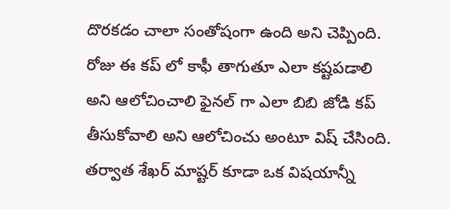దొరకడం చాలా సంతోషంగా ఉంది అని చెప్పింది. రోజు ఈ కప్ లో కాఫీ తాగుతూ ఎలా కష్టపడాలి అని ఆలోచించాలి ఫైనల్ గా ఎలా బిబి జోడి కప్ తీసుకోవాలి అని ఆలోచించు అంటూ విష్ చేసింది.    తర్వాత శేఖర్ మాష్టర్ కూడా ఒక విషయాన్నీ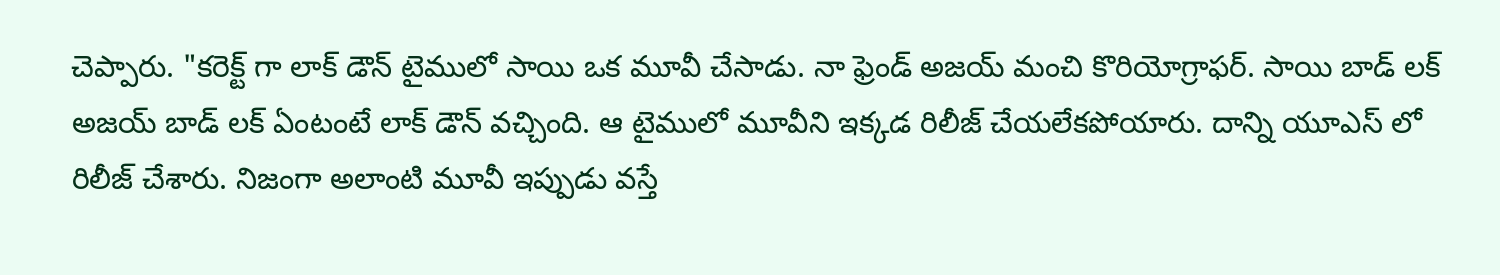చెప్పారు. "కరెక్ట్ గా లాక్ డౌన్ టైములో సాయి ఒక మూవీ చేసాడు. నా ఫ్రెండ్ అజయ్ మంచి కొరియోగ్రాఫర్. సాయి బాడ్ లక్ అజయ్ బాడ్ లక్ ఏంటంటే లాక్ డౌన్ వచ్చింది. ఆ టైములో మూవీని ఇక్కడ రిలీజ్ చేయలేకపోయారు. దాన్ని యూఎస్ లో రిలీజ్ చేశారు. నిజంగా అలాంటి మూవీ ఇప్పుడు వస్తే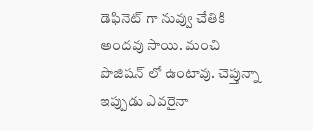డెఫినెట్ గా నువ్వు చేతికి అందవు సాయి. మంచి పొజిషన్ లో ఉంటావు. చెప్తున్నా ఇప్పుడు ఎవరైనా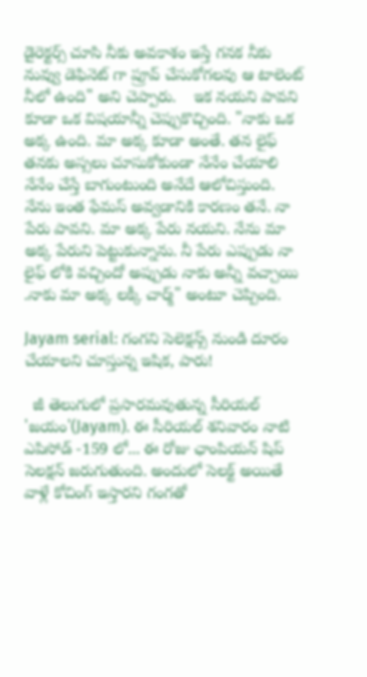డైరెక్టర్స్ చూసి నీకు అవకాశం ఇస్తే గనక నీకు నువ్వు డెఫినెట్ గా ప్రూవ్ చేసుకోగలవు ఆ టాలెంట్ నీలో ఉంది" అని చెప్పారు.    ఇక నయని పావని కూడా ఒక విషయాన్నీ చెప్పుకొచ్చింది. "నాకు ఒక అక్క ఉంది. మా అక్క కూడా అంతే. తన లైఫ్ తనకు అస్సలు చూసుకోకుండా నేనేం చేయాలి నేనేం చేస్తే బాగుంటుంది అనేదే ఆలోచిస్తుంది. నేను ఇంత ఫేమస్ అవ్వడానికి కారణం తనే. నా పేరు పావని. మా అక్క పేరు నయని. నేను మా అక్క పేరుని పెట్టుకున్నాను. నీ పేరు ఎప్పుడు నా లైఫ్ లోకి వచ్చిందో అప్పుడు నాకు అన్నీ వచ్చాయి .నాకు మా అక్క లక్కీ చార్మ్" అంటూ చెప్పింది.

Jayam serial: గంగని సెలెక్షన్స్ నుండి దూరం చేయాలని చూస్తున్న ఇషిక, పారు!

  జీ తెలుగులో ప్రసారమవుతున్న సీరియల్ 'జయం'(Jayam). ఈ సీరియల్ శనివారం నాటి ఎపిసోడ్ -159 లో... ఈ రోజు ఛాంపియన్ షిప్ సెలక్షన్ జరుగుతుంది. అందులో సెలక్ట్ అయితే వాళ్లే కోచింగ్ ఇస్తారని గంగతో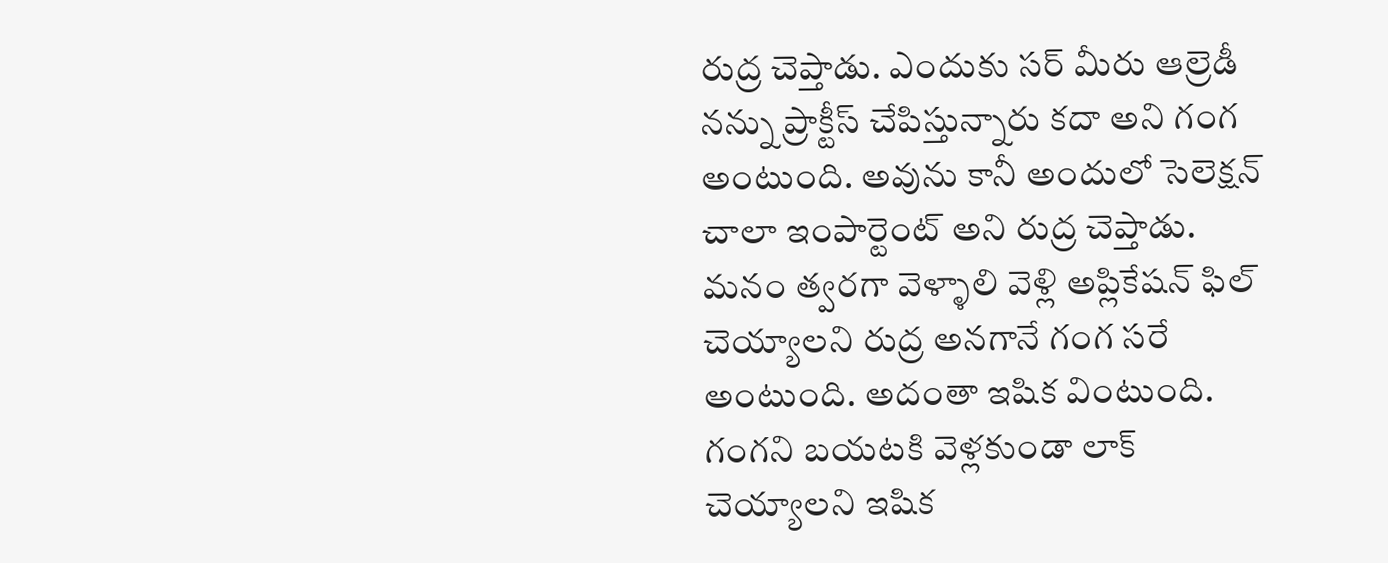రుద్ర చెప్తాడు. ఎందుకు సర్ మీరు ఆల్రెడీ నన్ను ప్రాక్టీస్ చేపిస్తున్నారు కదా అని గంగ అంటుంది. అవును కానీ అందులో సెలెక్షన్ చాలా ఇంపార్టెంట్ అని రుద్ర చెప్తాడు. మనం త్వరగా వెళ్ళాలి వెళ్లి అప్లికేషన్ ఫిల్ చెయ్యాలని రుద్ర అనగానే గంగ సరే అంటుంది. అదంతా ఇషిక వింటుంది. గంగని బయటకి వెళ్లకుండా లాక్ చెయ్యాలని ఇషిక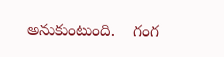అనుకుంటుంది.    గంగ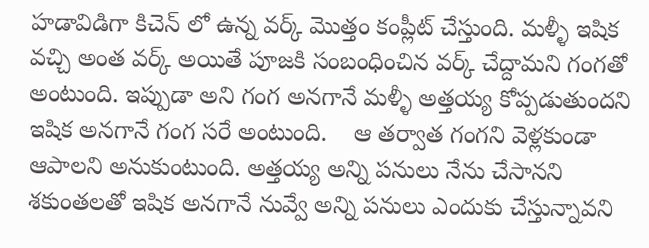హడావిడిగా కిచెన్ లో ఉన్న వర్క్ మొత్తం కంప్లీట్ చేస్తుంది. మళ్ళీ ఇషిక వచ్చి అంత వర్క్ అయితే పూజకి సంబంధించిన వర్క్ చేద్దామని గంగతో అంటుంది. ఇప్పుడా అని గంగ అనగానే మళ్ళీ అత్తయ్య కోప్పడుతుందని ఇషిక అనగానే గంగ సరే అంటుంది.    ఆ తర్వాత గంగని వెళ్లకుండా ఆపాలని అనుకుంటుంది. అత్తయ్య అన్ని పనులు నేను చేసానని శకుంతలతో ఇషిక అనగానే నువ్వే అన్ని పనులు ఎందుకు చేస్తున్నావని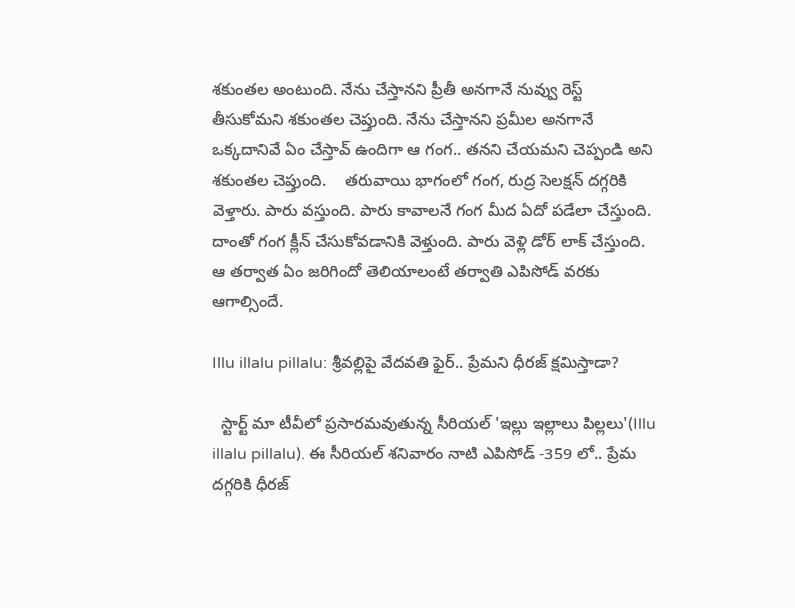శకుంతల అంటుంది. నేను చేస్తానని ప్రీతీ అనగానే నువ్వు రెస్ట్ తీసుకోమని శకుంతల చెప్తుంది. నేను చేస్తానని ప్రమీల అనగానే ఒక్కదానివే ఏం చేస్తావ్ ఉందిగా ఆ గంగ.. తనని చేయమని చెప్పండి అని శకుంతల చెప్తుంది.    తరువాయి భాగంలో గంగ, రుద్ర సెలక్షన్ దగ్గరికి వెళ్తారు. పారు వస్తుంది. పారు కావాలనే గంగ మీద ఏదో పడేలా చేస్తుంది. దాంతో గంగ క్లీన్ చేసుకోవడానికి వెళ్తుంది. పారు వెళ్లి డోర్ లాక్ చేస్తుంది. ఆ తర్వాత ఏం జరిగిందో తెలియాలంటే తర్వాతి ఎపిసోడ్ వరకు ఆగాల్సిందే.

Illu illalu pillalu: శ్రీవల్లిపై వేదవతి ఫైర్.. ప్రేమని ధీరజ్ క్షమిస్తాడా?

  స్టార్ట్ మా టీవీలో ప్రసారమవుతున్న సీరియల్ 'ఇల్లు ఇల్లాలు పిల్లలు'(Illu illalu pillalu). ఈ సీరియల్ శనివారం నాటి ఎపిసోడ్ -359 లో.. ప్రేమ దగ్గరికి ధీరజ్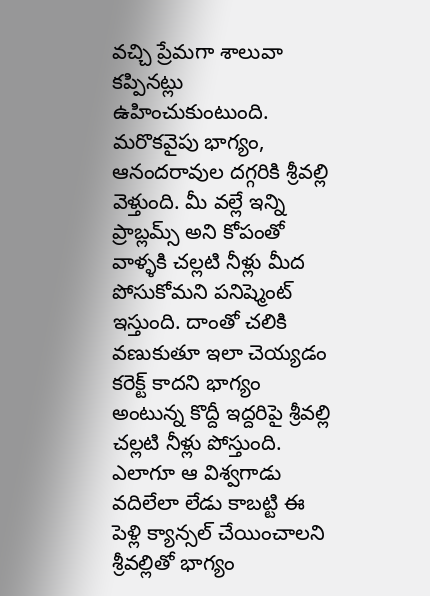వచ్చి ప్రేమగా శాలువా కప్పినట్లు ఉహించుకుంటుంది.    మరొకవైపు భాగ్యం, ఆనందరావుల దగ్గరికి శ్రీవల్లి వెళ్తుంది. మీ వల్లే ఇన్ని ప్రాబ్లమ్స్ అని కోపంతో వాళ్ళకి చల్లటి నీళ్లు మీద పోసుకోమని పనిష్మెంట్ ఇస్తుంది. దాంతో చలికి వణుకుతూ ఇలా చెయ్యడం కరెక్ట్ కాదని భాగ్యం అంటున్న కొద్దీ ఇద్దరిపై శ్రీవల్లి చల్లటి నీళ్లు పోస్తుంది. ఎలాగూ ఆ విశ్వగాడు వదిలేలా లేడు కాబట్టి ఈ పెళ్లి క్యాన్సల్ చేయించాలని శ్రీవల్లితో భాగ్యం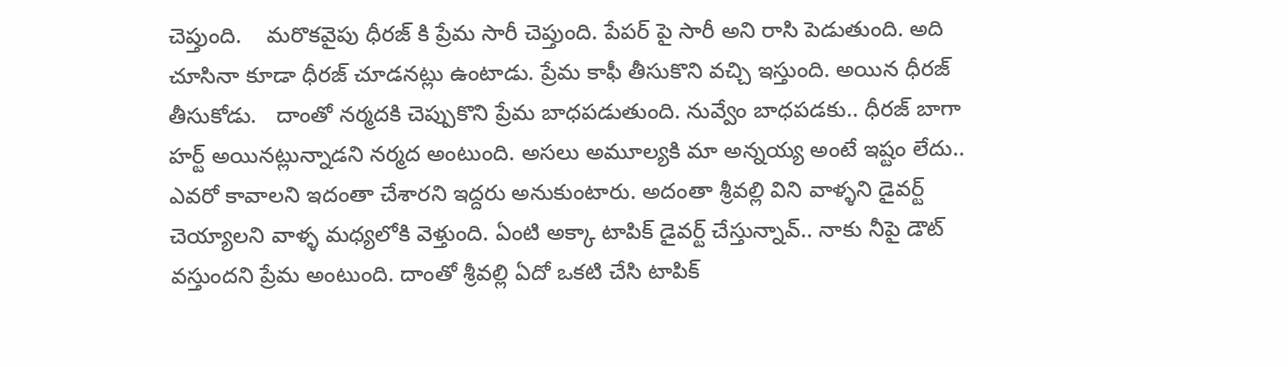చెప్తుంది.    మరొకవైపు ధీరజ్ కి ప్రేమ సారీ చెప్తుంది. పేపర్ పై సారీ అని రాసి పెడుతుంది‌. అది చూసినా కూడా ధీరజ్ చూడనట్లు ఉంటాడు. ప్రేమ కాఫీ తీసుకొని వచ్చి ఇస్తుంది. అయిన ధీరజ్ తీసుకోడు.   దాంతో నర్మదకి చెప్పుకొని ప్రేమ బాధపడుతుంది. నువ్వేం బాధపడకు.. ధీరజ్ బాగా హర్ట్ అయినట్లున్నాడని నర్మద అంటుంది. అసలు అమూల్యకి మా అన్నయ్య అంటే ఇష్టం లేదు.. ఎవరో కావాలని ఇదంతా చేశారని ఇద్దరు అనుకుంటారు. అదంతా శ్రీవల్లి విని వాళ్ళని డైవర్ట్ చెయ్యాలని వాళ్ళ మధ్యలోకి వెళ్తుంది. ఏంటి అక్కా టాపిక్ డైవర్ట్ చేస్తున్నావ్.. నాకు నీపై డౌట్ వస్తుందని ప్రేమ అంటుంది. దాంతో శ్రీవల్లి ఏదో ఒకటి చేసి టాపిక్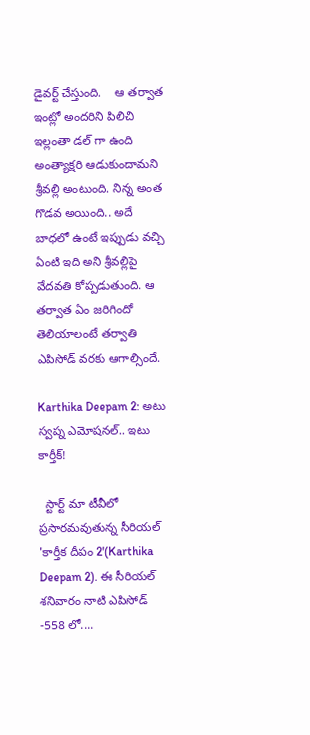డైవర్ట్ చేస్తుంది.    ఆ తర్వాత ఇంట్లో అందరిని పిలిచి ఇల్లంతా డల్ గా ఉంది అంత్యాక్షరి ఆడుకుందామని శ్రీవల్లి అంటుంది. నిన్న అంత గొడవ అయింది.. అదే బాధలో ఉంటే ఇప్పుడు వచ్చి ఏంటి ఇది అని శ్రీవల్లిపై వేదవతి కోప్పడుతుంది. ఆ తర్వాత ఏం జరిగిందో తెలియాలంటే తర్వాతి ఎపిసోడ్ వరకు ఆగాల్సిందే.

Karthika Deepam 2: అటు స్వప్న ఎమోషనల్.. ఇటు కార్తీక్!

  స్టార్ట్ మా టీవీలో ప్రసారమవుతున్న సీరియల్ 'కార్తీక దీపం 2'(Karthika Deepam 2). ఈ సీరియల్ శనివారం నాటి ఎపిసోడ్ -558 లో....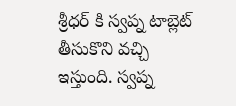శ్రీధర్ కి స్వప్న టాబ్లెట్ తీసుకొని వచ్చి ఇస్తుంది. స్వప్న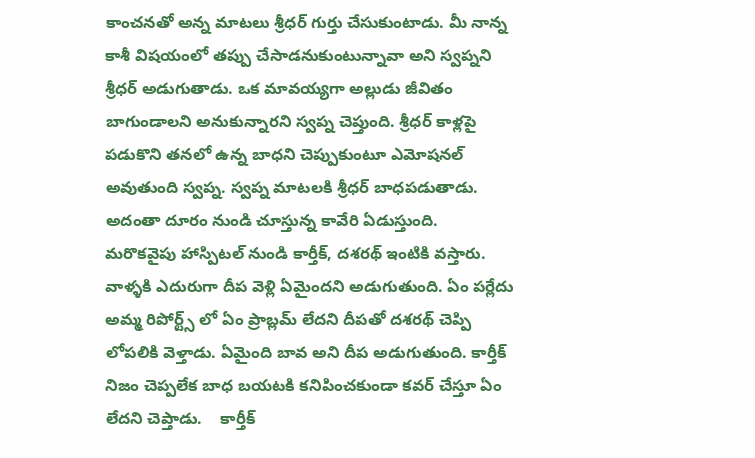కాంచనతో అన్న మాటలు శ్రీధర్ గుర్తు చేసుకుంటాడు. మీ నాన్న కాశీ విషయంలో తప్పు చేసాడనుకుంటున్నావా అని స్వప్నని శ్రీధర్ అడుగుతాడు. ఒక మావయ్యగా అల్లుడు జీవితం బాగుండాలని అనుకున్నారని స్వప్న చెప్తుంది. శ్రీధర్ కాళ్లపై పడుకొని తనలో ఉన్న బాధని చెప్పుకుంటూ ఎమోషనల్ అవుతుంది స్వప్న. స్వప్న మాటలకి శ్రీధర్ బాధపడుతాడు. అదంతా దూరం నుండి చూస్తున్న కావేరి ఏడుస్తుంది.   మరొకవైపు హాస్పిటల్ నుండి కార్తీక్, దశరథ్ ఇంటికి వస్తారు. వాళ్ళకి ఎదురుగా దీప వెళ్లి ఏమైందని అడుగుతుంది. ఏం పర్లేదు అమ్మ రిపోర్ట్స్ లో ఏం ప్రాబ్లమ్ లేదని దీపతో దశరథ్ చెప్పి లోపలికి వెళ్తాడు. ఏమైంది బావ అని దీప అడుగుతుంది. కార్తీక్ నిజం చెప్పలేక బాధ బయటకి కనిపించకుండా కవర్ చేస్తూ ఏం లేదని చెప్తాడు.    కార్తీక్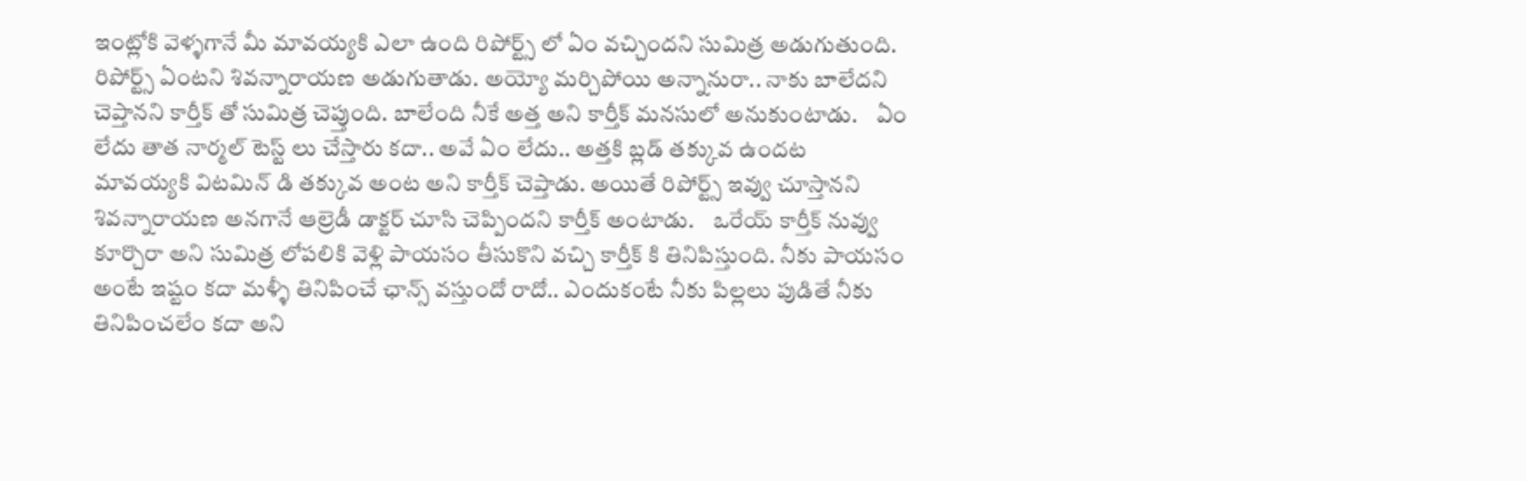ఇంట్లోకి వెళ్ళగానే మీ మావయ్యకి ఎలా ఉంది రిపోర్ట్స్ లో ఏం వచ్చిందని సుమిత్ర అడుగుతుంది. రిపోర్ట్స్ ఏంటని శివన్నారాయణ అడుగుతాడు. అయ్యో మర్చిపోయి అన్నానురా.. నాకు బాలేదని చెప్తానని కార్తీక్ తో సుమిత్ర చెప్తుంది. బాలేంది నీకే అత్త అని కార్తీక్ మనసులో అనుకుంటాడు.    ఏం లేదు తాత నార్మల్ టెస్ట్ లు చేస్తారు కదా.. అవే ఏం లేదు.. అత్తకి బ్లడ్ తక్కువ ఉందట మావయ్యకి విటమిన్ డి తక్కువ అంట అని కార్తీక్ చెప్తాడు. అయితే రిపోర్ట్స్ ఇవ్వు చూస్తానని శివన్నారాయణ అనగానే ఆల్రెడీ డాక్టర్ చూసి చెప్పిందని కార్తీక్ అంటాడు.    ఒరేయ్ కార్తీక్ నువ్వు కూర్చొరా అని సుమిత్ర లోపలికి వెళ్లి పాయసం తీసుకొని వచ్చి కార్తీక్ కి తినిపిస్తుంది. నీకు పాయసం అంటే ఇష్టం కదా మళ్ళీ తినిపించే ఛాన్స్ వస్తుందో రాదో.. ఎందుకంటే నీకు పిల్లలు పుడితే నీకు తినిపించలేం కదా అని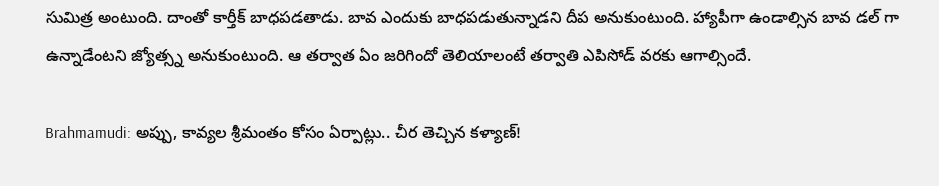సుమిత్ర అంటుంది. దాంతో కార్తీక్ బాధపడతాడు. బావ ఎందుకు బాధపడుతున్నాడని దీప అనుకుంటుంది. హ్యాపీగా ఉండాల్సిన బావ డల్ గా ఉన్నాడేంటని జ్యోత్స్న అనుకుంటుంది. ఆ తర్వాత ఏం జరిగిందో తెలియాలంటే తర్వాతి ఎపిసోడ్ వరకు ఆగాల్సిందే.

Brahmamudi: అప్పు, కావ్యల శ్రీమంతం కోసం ఏర్పాట్లు.. చీర తెచ్చిన కళ్యాణ్!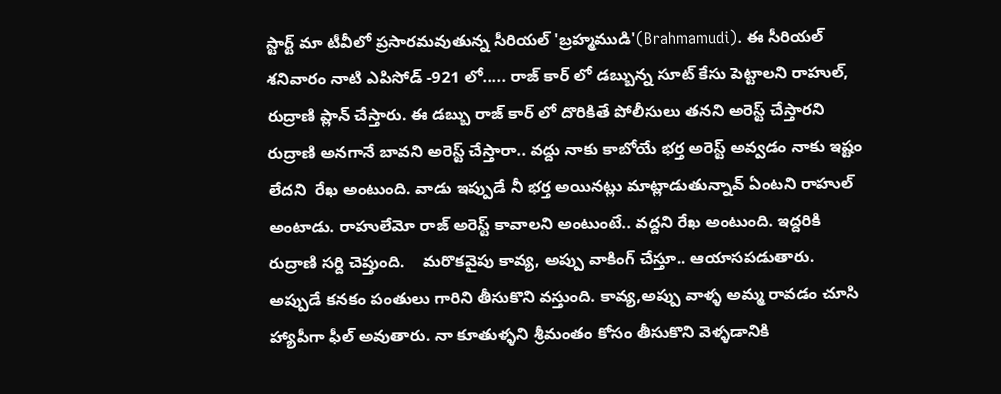స్టార్ట్ మా టీవీలో ప్రసారమవుతున్న సీరియల్ 'బ్రహ్మముడి'(Brahmamudi). ఈ సీరియల్ శనివారం నాటి ఎపిసోడ్ -921 లో..... రాజ్ కార్ లో డబ్బున్న సూట్ కేసు పెట్టాలని రాహుల్, రుద్రాణి ప్లాన్ చేస్తారు. ఈ డబ్బు రాజ్ కార్ లో దొరికితే పోలీసులు తనని అరెస్ట్ చేస్తారని రుద్రాణి అనగానే బావని అరెస్ట్ చేస్తారా.. వద్దు నాకు కాబోయే భర్త అరెస్ట్ అవ్వడం నాకు ఇష్టం లేదని  రేఖ అంటుంది. వాడు ఇప్పుడే నీ భర్త అయినట్లు మాట్లాడుతున్నావ్ ఏంటని రాహుల్ అంటాడు. రాహులేమో రాజ్ అరెస్ట్ కావాలని అంటుంటే.. వద్దని రేఖ అంటుంది. ఇద్దరికి రుద్రాణి సర్ది చెప్తుంది.    మరొకవైపు కావ్య, అప్పు వాకింగ్ చేస్తూ.. ఆయాసపడుతారు. అప్పుడే కనకం పంతులు గారిని తీసుకొని వస్తుంది. కావ్య,అప్పు వాళ్ళ అమ్మ రావడం చూసి హ్యాపీగా ఫీల్ అవుతారు. నా కూతుళ్ళని శ్రీమంతం కోసం తీసుకొని వెళ్ళడానికి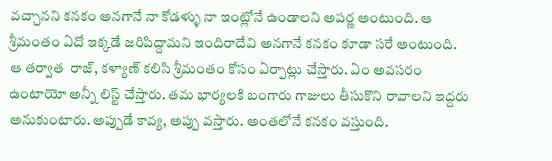వచ్చానని కనకం అనగానే నా కోడళ్ళు నా ఇంట్లోనే ఉండాలని అపర్ణ అంటుంది. ఆ శ్రీమంతం ఏదో ఇక్కడే జరిపిద్దామని ఇందిరాదేవి అనగానే కనకం కూడా సరే అంటుంది.    ఆ తర్వాత  రాజ్, కళ్యాణ్ కలిసి శ్రీమంతం కోసం ఏర్పాట్లు చేస్తారు. ఏం అవసరం ఉంటాయో అన్నీ లిస్ట్ చేస్తారు. తమ భార్యలకి బంగారు గాజులు తీసుకొని రావాలని ఇద్దరు అనుకుంటారు. అప్పుడే కావ్య, అప్పు వస్తారు. అంతలోనే కనకం వస్తుంది.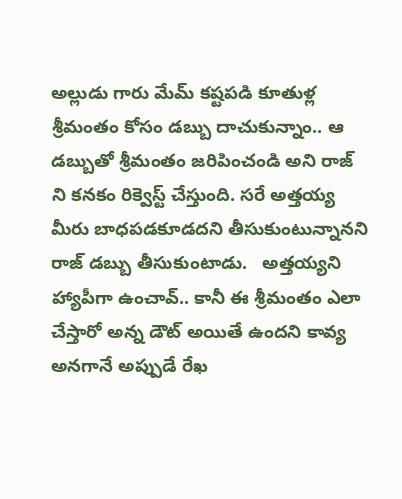అల్లుడు గారు మేమ్ కష్టపడి కూతుళ్ల శ్రీమంతం కోసం డబ్బు దాచుకున్నాం.. ఆ డబ్బుతో శ్రీమంతం జరిపించండి అని రాజ్ ని కనకం రిక్వెస్ట్ చేస్తుంది. సరే అత్తయ్య మీరు బాధపడకూడదని తీసుకుంటున్నానని రాజ్ డబ్బు తీసుకుంటాడు.   అత్తయ్యని హ్యాపీగా ఉంచావ్.. కానీ ఈ శ్రీమంతం ఎలా చేస్తారో అన్న డౌట్ అయితే ఉందని కావ్య అనగానే అప్పుడే రేఖ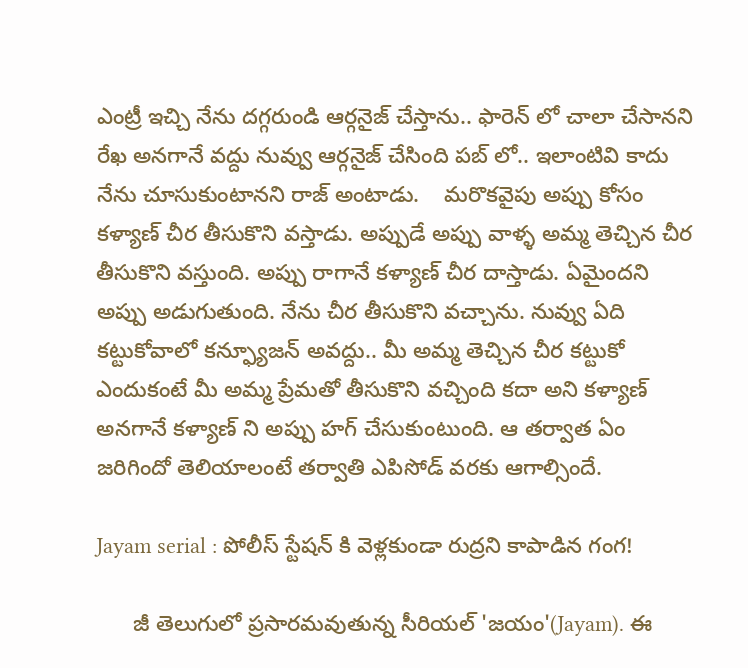ఎంట్రీ ఇచ్చి నేను దగ్గరుండి ఆర్గనైజ్ చేస్తాను.. ఫారెన్ లో చాలా చేసానని రేఖ అనగానే వద్దు నువ్వు ఆర్గనైజ్ చేసింది పబ్ లో.. ఇలాంటివి కాదు నేను చూసుకుంటానని రాజ్ అంటాడు.    మరొకవైపు అప్పు కోసం కళ్యాణ్ చీర తీసుకొని వస్తాడు. అప్పుడే అప్పు వాళ్ళ అమ్మ తెచ్చిన చీర తీసుకొని వస్తుంది. అప్పు రాగానే కళ్యాణ్ చీర దాస్తాడు. ఏమైందని అప్పు అడుగుతుంది. నేను చీర తీసుకొని వచ్చాను. నువ్వు ఏది కట్టుకోవాలో కన్ఫ్యూజన్ అవద్దు.. మీ అమ్మ తెచ్చిన చీర కట్టుకో ఎందుకంటే మీ అమ్మ ప్రేమతో తీసుకొని వచ్చింది కదా అని కళ్యాణ్ అనగానే కళ్యాణ్ ని అప్పు హగ్ చేసుకుంటుంది. ఆ తర్వాత ఏం జరిగిందో తెలియాలంటే తర్వాతి ఎపిసోడ్ వరకు ఆగాల్సిందే.

Jayam serial : పోలీస్ స్టేషన్ కి వెళ్లకుండా రుద్రని కాపాడిన గంగ!

      జీ తెలుగులో ప్రసారమవుతున్న సీరియల్ 'జయం'(Jayam). ఈ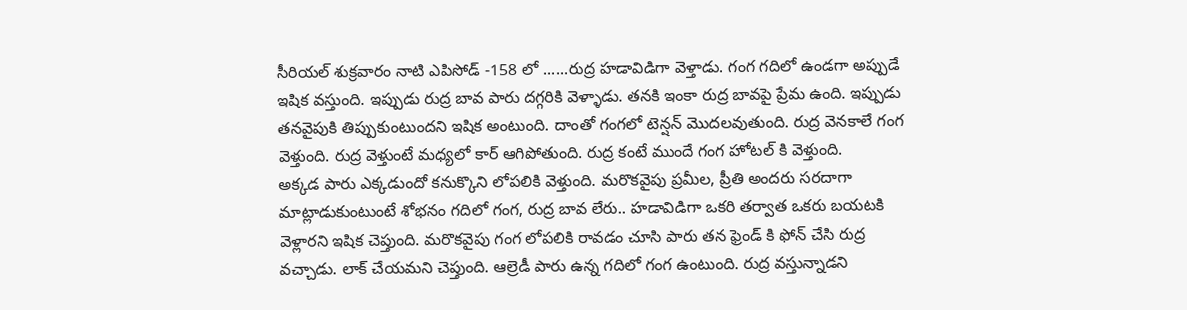సీరియల్ శుక్రవారం నాటి ఎపిసోడ్ -158 లో ......రుద్ర హడావిడిగా వెళ్తాడు. గంగ గదిలో ఉండగా అప్పుడే ఇషిక వస్తుంది. ఇప్పుడు రుద్ర బావ పారు దగ్గరికి వెళ్ళాడు. తనకి ఇంకా రుద్ర బావపై ప్రేమ ఉంది. ఇప్పుడు తనవైపుకి తిప్పుకుంటుందని ఇషిక అంటుంది. దాంతో గంగలో టెన్షన్ మొదలవుతుంది. రుద్ర వెనకాలే గంగ వెళ్తుంది. రుద్ర వెళ్తుంటే మధ్యలో కార్ ఆగిపోతుంది. రుద్ర కంటే ముందే గంగ హోటల్ కి వెళ్తుంది.       అక్కడ పారు ఎక్కడుందో కనుక్కొని లోపలికి వెళ్తుంది. మరొకవైపు ప్రమీల, ప్రీతి అందరు సరదాగా మాట్లాడుకుంటుంటే శోభనం గదిలో గంగ, రుద్ర బావ లేరు.. హడావిడిగా ఒకరి తర్వాత ఒకరు బయటకి వెళ్లారని ఇషిక చెప్తుంది. మరొకవైపు గంగ లోపలికి రావడం చూసి పారు తన ఫ్రెండ్ కి ఫోన్ చేసి రుద్ర వచ్చాడు. లాక్ చేయమని చెప్తుంది. ఆల్రెడీ పారు ఉన్న గదిలో గంగ ఉంటుంది. రుద్ర వస్తున్నాడని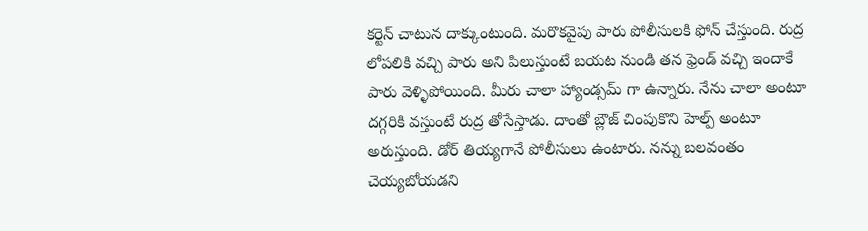కర్టెన్ చాటున దాక్కుంటుంది. మరొకవైపు పారు పోలీసులకి ఫోన్ చేస్తుంది. రుద్ర లోపలికి వచ్చి పారు అని పిలుస్తుంటే బయట నుండి తన ఫ్రెండ్ వచ్చి ఇందాకే పారు వెళ్ళిపోయింది. మీరు చాలా హ్యాండ్సమ్ గా ఉన్నారు. నేను చాలా అంటూ దగ్గరికి వస్తుంటే రుద్ర తోసేస్తాడు. దాంతో బ్లౌజ్ చింపుకొని హెల్ప్ అంటూ అరుస్తుంది. డోర్ తియ్యగానే పోలీసులు ఉంటారు. నన్ను బలవంతం చెయ్యబోయడని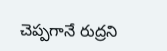చెప్పగానే రుద్రని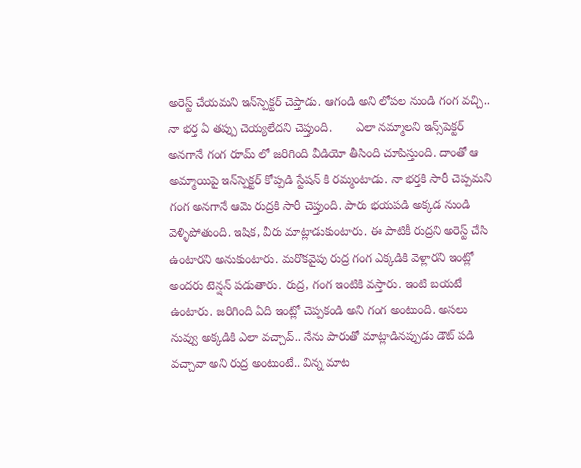అరెస్ట్ చేయమని ఇన్‌స్పెక్టర్ చెప్తాడు. ఆగండి అని లోపల నుండి గంగ వచ్చి.. నా భర్త ఏ తప్పు చెయ్యలేదని చెప్తుంది.       ఎలా నమ్మాలని ఇన్స్‌పెక్టర్ అనగానే గంగ రూమ్ లో జరిగింది వీడియో తీసింది చూపిస్తుంది. దాంతో ఆ అమ్మాయిపై ఇన్‌స్పెక్టర్ కోప్పడి స్టేషన్ కి రమ్మంటాడు. నా భర్తకి సారీ చెప్పమని గంగ అనగానే ఆమె రుద్రకి సారీ చెప్తుంది. పారు భయపడి అక్కడ నుండి వెళ్ళిపోతుంది. ఇషిక, వీరు మాట్లాడుకుంటారు. ఈ పాటికీ రుద్రని అరెస్ట్ చేసి ఉంటారని అనుకుంటారు. మరొకవైపు రుద్ర గంగ ఎక్కడికి వెళ్లారని ఇంట్లో అందరు టెన్షన్ పడుతారు. రుద్ర, గంగ ఇంటికి వస్తారు. ఇంటి బయటే ఉంటారు. జరిగింది ఏది ఇంట్లో చెప్పకండి అని గంగ అంటుంది. అసలు నువ్వు అక్కడికి ఎలా వచ్చావ్.. నేను పారుతో మాట్లాడినప్పుడు డౌట్ పడి వచ్చావా అని రుద్ర అంటుంటే.. విన్న మాట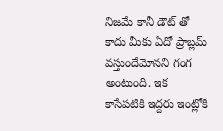నిజమే కానీ డౌట్ తో కాదు మీకు ఏదో ప్రాబ్లమ్ వస్తుందేమోనని గంగ అంటుంది. ఇక కాసేపటికి ఇద్దరు ఇంట్లోకి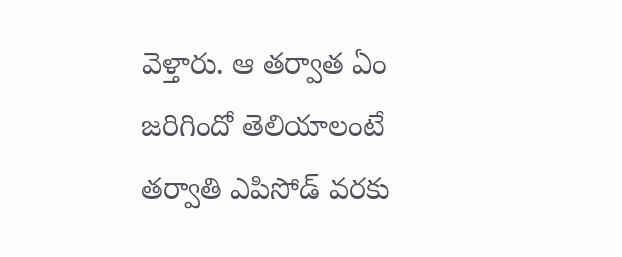వెళ్తారు. ఆ తర్వాత ఏం జరిగిందో తెలియాలంటే తర్వాతి ఎపిసోడ్ వరకు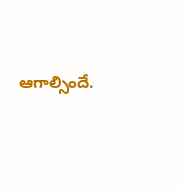ఆగాల్సిందే.